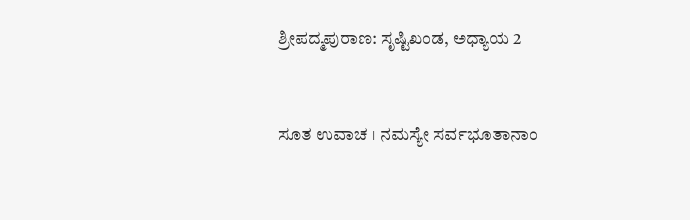ಶ್ರೀಪದ್ಮಪುರಾಣ: ಸೃಷ್ಟಿಖಂಡ, ಅಧ್ಯಾಯ 2



ಸೂತ ಉವಾಚ । ನಮಸ್ಯೇ ಸರ್ವಭೂತಾನಾಂ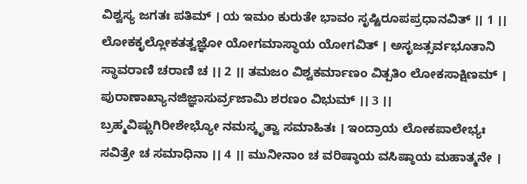ವಿಶ್ವಸ್ಯ ಜಗತಃ ಪತಿಮ್ । ಯ ಇಮಂ ಕುರುತೇ ಭಾವಂ ಸೃಷ್ಟಿರೂಪಪ್ರಧಾನವಿತ್ ।। 1 ।। ಲೋಕಕೃಲ್ಲೋಕತತ್ವಜ್ಞೋ ಯೋಗಮಾಸ್ಥಾಯ ಯೋಗವಿತ್ । ಅಸೃಜತ್ಸರ್ವಭೂತಾನಿ ಸ್ಥಾವರಾಣಿ ಚರಾಣಿ ಚ ।। 2 ।। ತಮಜಂ ವಿಶ್ವಕರ್ಮಾಣಂ ವಿತ್ಪತಿಂ ಲೋಕಸಾಕ್ಷಿಣಮ್ । ಪುರಾಣಾಖ್ಯಾನಜಿಜ್ಞಾಸುರ್ವ್ರಜಾಮಿ ಶರಣಂ ವಿಭುಮ್ ।। 3 ।। ಬ್ರಹ್ಮವಿಷ್ಣುಗಿರೀಶೇಭ್ಯೋ ನಮಸ್ಕೃತ್ವಾ ಸಮಾಹಿತಃ । ಇಂದ್ರಾಯ ಲೋಕಪಾಲೇಭ್ಯಃ ಸವಿತ್ರೇ ಚ ಸಮಾಧಿನಾ ।। 4 ।। ಮುನೀನಾಂ ಚ ವರಿಷ್ಠಾಯ ವಸಿಷ್ಠಾಯ ಮಹಾತ್ಮನೇ ।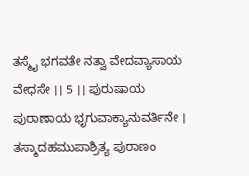ತಸ್ಮೈ ಭಗವತೇ ನತ್ವಾ ವೇದವ್ಯಾಸಾಯ ವೇಧಸೇ ।। 5 ।। ಪುರುಷಾಯ ಪುರಾಣಾಯ ಭೃಗುವಾಕ್ಯಾನುವರ್ತಿನೇ । ತಸ್ಮಾದಹಮುಪಾಶ್ರಿತ್ಯ ಪುರಾಣಂ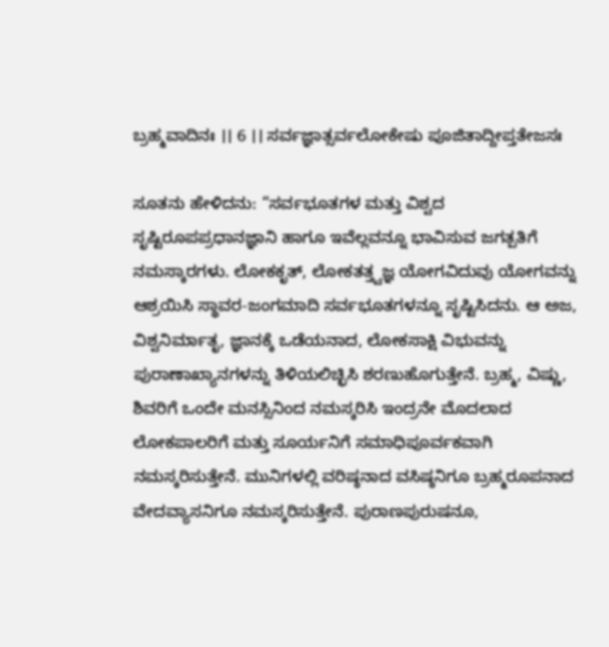ಬ್ರಹ್ಮವಾದಿನಃ ।। 6 ।। ಸರ್ವಜ್ಞಾತ್ಸರ್ವಲೋಕೇಷು ಪೂಜಿತಾದ್ದೀಪ್ತತೇಜಸಃ

ಸೂತನು ಹೇಳಿದನು: “ಸರ್ವಭೂತಗಳ ಮತ್ತು ವಿಶ್ವದ ಸೃಷ್ಟಿರೂಪಪ್ರಧಾನಜ್ಞಾನಿ ಹಾಗೂ ಇವೆಲ್ಲವನ್ನೂ ಭಾವಿಸುವ ಜಗತ್ಪತಿಗೆ ನಮಸ್ಕಾರಗಳು. ಲೋಕಕೃತ್, ಲೋಕತತ್ತ್ವಜ್ಞ ಯೋಗವಿದುವು ಯೋಗವನ್ನು ಆಶ್ರಯಿಸಿ ಸ್ಥಾವರ-ಜಂಗಮಾದಿ ಸರ್ವಭೂತಗಳನ್ನೂ ಸೃಷ್ಟಿಸಿದನು. ಆ ಅಜ, ವಿಶ್ವನಿರ್ಮಾತೃ, ಜ್ಞಾನಕ್ಕೆ ಒಡೆಯನಾದ, ಲೋಕಸಾಕ್ಷಿ ವಿಭುವನ್ನು ಪುರಾಣಾಖ್ಯಾನಗಳನ್ನು ತಿಳಿಯಲಿಚ್ಛಿಸಿ ಶರಣುಹೊಗುತ್ತೇನೆ. ಬ್ರಹ್ಮ, ವಿಷ್ಣು, ಶಿವರಿಗೆ ಒಂದೇ ಮನಸ್ಸಿನಿಂದ ನಮಸ್ಕರಿಸಿ ಇಂದ್ರನೇ ಮೊದಲಾದ ಲೋಕಪಾಲರಿಗೆ ಮತ್ತು ಸೂರ್ಯನಿಗೆ ಸಮಾಧಿಪೂರ್ವಕವಾಗಿ ನಮಸ್ಕರಿಸುತ್ತೇನೆ. ಮುನಿಗಳಲ್ಲಿ ವರಿಷ್ಠನಾದ ವಸಿಷ್ಠನಿಗೂ ಬ್ರಹ್ಮರೂಪನಾದ ವೇದವ್ಯಾಸನಿಗೂ ನಮಸ್ಕರಿಸುತ್ತೇನೆ. ಪುರಾಣಪುರುಷನೂ,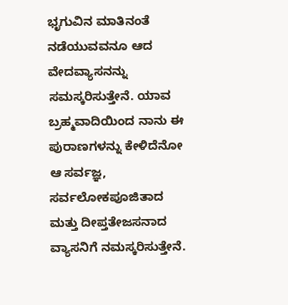ಭೃಗುವಿನ ಮಾತಿನಂತೆ ನಡೆಯುವವನೂ ಆದ ವೇದವ್ಯಾಸನನ್ನು ಸಮಸ್ಕರಿಸುತ್ತೇನೆ. ಯಾವ ಬ್ರಹ್ಮವಾದಿಯಿಂದ ನಾನು ಈ ಪುರಾಣಗಳನ್ನು ಕೇಳಿದೆನೋ ಆ ಸರ್ವಜ್ಞ, ಸರ್ವಲೋಕಪೂಜಿತಾದ ಮತ್ತು ದೀಪ್ತತೇಜಸನಾದ ವ್ಯಾಸನಿಗೆ ನಮಸ್ಕರಿಸುತ್ತೇನೆ.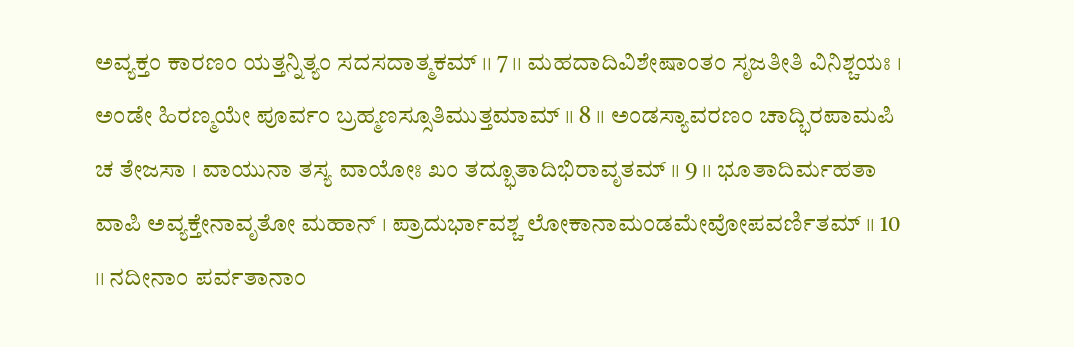ಅವ್ಯಕ್ತಂ ಕಾರಣಂ ಯತ್ತನ್ನಿತ್ಯಂ ಸದಸದಾತ್ಮಕಮ್ ।। 7 ।। ಮಹದಾದಿವಿಶೇಷಾಂತಂ ಸೃಜತೀತಿ ವಿನಿಶ್ಚಯಃ । ಅಂಡೇ ಹಿರಣ್ಮಯೇ ಪೂರ್ವಂ ಬ್ರಹ್ಮಣಸ್ಸೂತಿಮುತ್ತಮಾಮ್ ।। 8 ।। ಅಂಡಸ್ಯಾವರಣಂ ಚಾದ್ಭಿರಪಾಮಪಿ ಚ ತೇಜಸಾ । ವಾಯುನಾ ತಸ್ಯ ವಾಯೋಃ ಖಂ ತದ್ಭೂತಾದಿಭಿರಾವೃತಮ್ ।। 9 ।। ಭೂತಾದಿರ್ಮಹತಾ ವಾಪಿ ಅವ್ಯಕ್ತೇನಾವೃತೋ ಮಹಾನ್ । ಪ್ರಾದುರ್ಭಾವಶ್ಚ ಲೋಕಾನಾಮಂಡಮೇವೋಪವರ್ಣಿತಮ್ ।। 10 ।। ನದೀನಾಂ ಪರ್ವತಾನಾಂ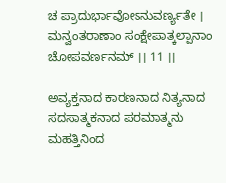ಚ ಪ್ರಾದುರ್ಭಾವೋಽನುವರ್ಣ್ಯತೇ । ಮನ್ವಂತರಾಣಾಂ ಸಂಕ್ಷೇಪಾತ್ಕಲ್ಪಾನಾಂ ಚೋಪವರ್ಣನಮ್ ।। 11 ।।

ಅವ್ಯಕ್ತನಾದ ಕಾರಣನಾದ ನಿತ್ಯನಾದ ಸದಸಾತ್ಮಕನಾದ ಪರಮಾತ್ಮನು ಮಹತ್ತಿನಿಂದ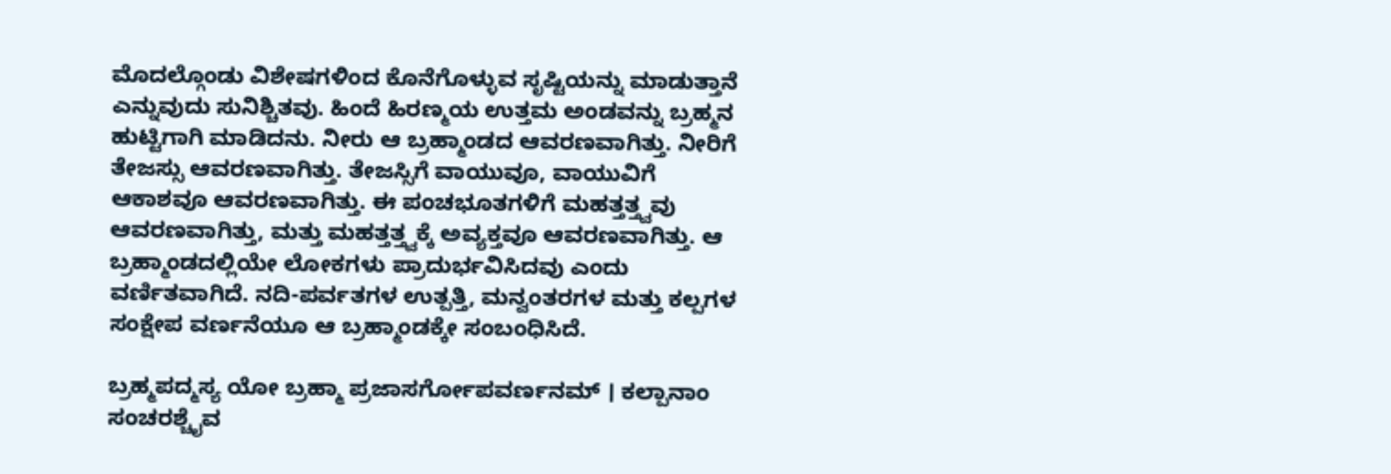ಮೊದಲ್ಗೊಂಡು ವಿಶೇಷಗಳಿಂದ ಕೊನೆಗೊಳ್ಳುವ ಸೃಷ್ಟಿಯನ್ನು ಮಾಡುತ್ತಾನೆ ಎನ್ನುವುದು ಸುನಿಶ್ಚಿತವು. ಹಿಂದೆ ಹಿರಣ್ಮಯ ಉತ್ತಮ ಅಂಡವನ್ನು ಬ್ರಹ್ಮನ ಹುಟ್ಟಿಗಾಗಿ ಮಾಡಿದನು. ನೀರು ಆ ಬ್ರಹ್ಮಾಂಡದ ಆವರಣವಾಗಿತ್ತು. ನೀರಿಗೆ ತೇಜಸ್ಸು ಆವರಣವಾಗಿತ್ತು. ತೇಜಸ್ಸಿಗೆ ವಾಯುವೂ, ವಾಯುವಿಗೆ ಆಕಾಶವೂ ಆವರಣವಾಗಿತ್ತು. ಈ ಪಂಚಭೂತಗಳಿಗೆ ಮಹತ್ತತ್ತ್ವವು ಆವರಣವಾಗಿತ್ತು, ಮತ್ತು ಮಹತ್ತತ್ತ್ವಕ್ಕೆ ಅವ್ಯಕ್ತವೂ ಆವರಣವಾಗಿತ್ತು. ಆ ಬ್ರಹ್ಮಾಂಡದಲ್ಲಿಯೇ ಲೋಕಗಳು ಪ್ರಾದುರ್ಭವಿಸಿದವು ಎಂದು ವರ್ಣಿತವಾಗಿದೆ. ನದಿ-ಪರ್ವತಗಳ ಉತ್ಪತ್ತಿ, ಮನ್ವಂತರಗಳ ಮತ್ತು ಕಲ್ಪಗಳ ಸಂಕ್ಷೇಪ ವರ್ಣನೆಯೂ ಆ ಬ್ರಹ್ಮಾಂಡಕ್ಕೇ ಸಂಬಂಧಿಸಿದೆ.

ಬ್ರಹ್ಮಪದ್ಮಸ್ಯ ಯೋ ಬ್ರಹ್ಮಾ ಪ್ರಜಾಸರ್ಗೋಪವರ್ಣನಮ್ । ಕಲ್ಪಾನಾಂ ಸಂಚರಶ್ಚೈವ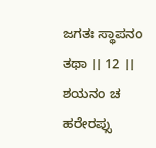ಜಗತಃ ಸ್ಥಾಪನಂ ತಥಾ ।। 12 ।। ಶಯನಂ ಚ ಹರೇರಪ್ಸು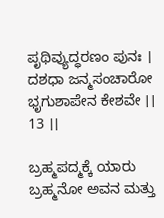ಪೃಥಿವ್ಯುದ್ಧರಣಂ ಪುನಃ । ದಶಧಾ ಜನ್ಮಸಂಚಾರೋ ಭೃಗುಶಾಪೇನ ಕೇಶವೇ ।। 13 ।।

ಬ್ರಹ್ಮಪದ್ಮಕ್ಕೆ ಯಾರು ಬ್ರಹ್ಮನೋ ಅವನ ಮತ್ತು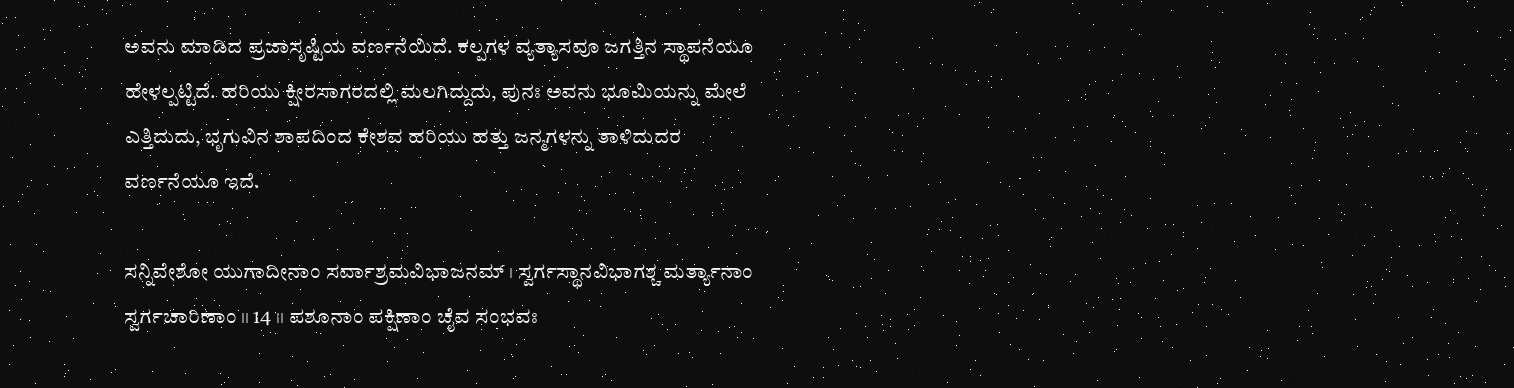ಅವನು ಮಾಡಿದ ಪ್ರಜಾಸೃಷ್ಟಿಯ ವರ್ಣನೆಯಿದೆ. ಕಲ್ಪಗಳ ವ್ಯತ್ಯಾಸವೂ ಜಗತ್ತಿನ ಸ್ಥಾಪನೆಯೂ ಹೇಳಲ್ಪಟ್ಟಿದೆ. ಹರಿಯು ಕ್ಷೀರಸಾಗರದಲ್ಲಿ ಮಲಗಿದ್ದುದು, ಪುನಃ ಅವನು ಭೂಮಿಯನ್ನು ಮೇಲೆ ಎತ್ತಿದುದು, ಭೃಗುವಿನ ಶಾಪದಿಂದ ಕೇಶವ ಹರಿಯು ಹತ್ತು ಜನ್ಮಗಳನ್ನು ತಾಳಿದುದರ ವರ್ಣನೆಯೂ ಇದೆ.

ಸನ್ನಿವೇಶೋ ಯುಗಾದೀನಾಂ ಸರ್ವಾಶ್ರಮವಿಭಾಜನಮ್ । ಸ್ವರ್ಗಸ್ಥಾನವಿಭಾಗಶ್ಚ ಮರ್ತ್ಯಾನಾಂ ಸ್ವರ್ಗಚಾರಿಣಾಂ ।। 14 ।। ಪಶೂನಾಂ ಪಕ್ಷಿಣಾಂ ಚೈವ ಸಂಭವಃ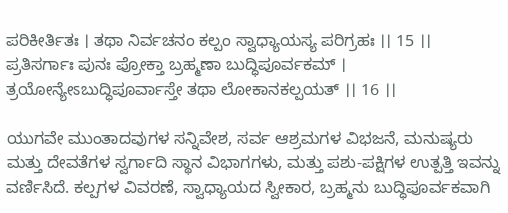ಪರಿಕೀರ್ತಿತಃ । ತಥಾ ನಿರ್ವಚನಂ ಕಲ್ಪಂ ಸ್ವಾಧ್ಯಾಯಸ್ಯ ಪರಿಗ್ರಹಃ ।। 15 ।। ಪ್ರತಿಸರ್ಗಾಃ ಪುನಃ ಪ್ರೋಕ್ತಾ ಬ್ರಹ್ಮಣಾ ಬುದ್ಧಿಪೂರ್ವಕಮ್ । ತ್ರಯೋನ್ಯೇಽಬುದ್ಧಿಪೂರ್ವಾಸ್ತೇ ತಥಾ ಲೋಕಾನಕಲ್ಪಯತ್ ।। 16 ।।

ಯುಗವೇ ಮುಂತಾದವುಗಳ ಸನ್ನಿವೇಶ, ಸರ್ವ ಆಶ್ರಮಗಳ ವಿಭಜನೆ, ಮನುಷ್ಯರು ಮತ್ತು ದೇವತೆಗಳ ಸ್ವರ್ಗಾದಿ ಸ್ಥಾನ ವಿಭಾಗಗಳು, ಮತ್ತು ಪಶು-ಪಕ್ಷಿಗಳ ಉತ್ಪತ್ತಿ ಇವನ್ನು ವರ್ಣಿಸಿದೆ. ಕಲ್ಪಗಳ ವಿವರಣೆ, ಸ್ವಾಧ್ಯಾಯದ ಸ್ವೀಕಾರ, ಬ್ರಹ್ಮನು ಬುದ್ಧಿಪೂರ್ವಕವಾಗಿ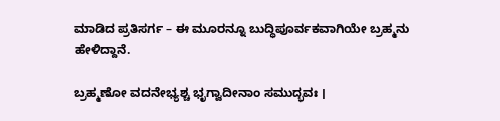ಮಾಡಿದ ಪ್ರತಿಸರ್ಗ – ಈ ಮೂರನ್ನೂ ಬುದ್ಧಿಪೂರ್ವಕವಾಗಿಯೇ ಬ್ರಹ್ಮನು ಹೇಳಿದ್ದಾನೆ.

ಬ್ರಹ್ಮಣೋ ವದನೇಭ್ಯಶ್ಚ ಭೃಗ್ವಾದೀನಾಂ ಸಮುದ್ಭವಃ ।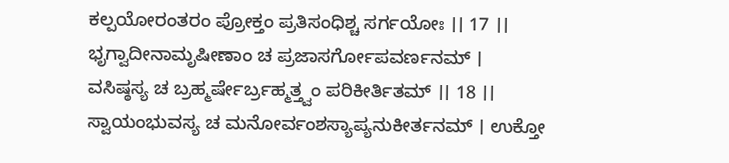ಕಲ್ಪಯೋರಂತರಂ ಪ್ರೋಕ್ತಂ ಪ್ರತಿಸಂಧಿಶ್ಚ ಸರ್ಗಯೋಃ ।। 17 ।। ಭೃಗ್ವಾದೀನಾಮೃಷೀಣಾಂ ಚ ಪ್ರಜಾಸರ್ಗೋಪವರ್ಣನಮ್ । ವಸಿಷ್ಠಸ್ಯ ಚ ಬ್ರಹ್ಮರ್ಷೇರ್ಬ್ರಹ್ಮತ್ತ್ವಂ ಪರಿಕೀರ್ತಿತಮ್ ।। 18 ।। ಸ್ವಾಯಂಭುವಸ್ಯ ಚ ಮನೋರ್ವಂಶಸ್ಯಾಪ್ಯನುಕೀರ್ತನಮ್ । ಉಕ್ತೋ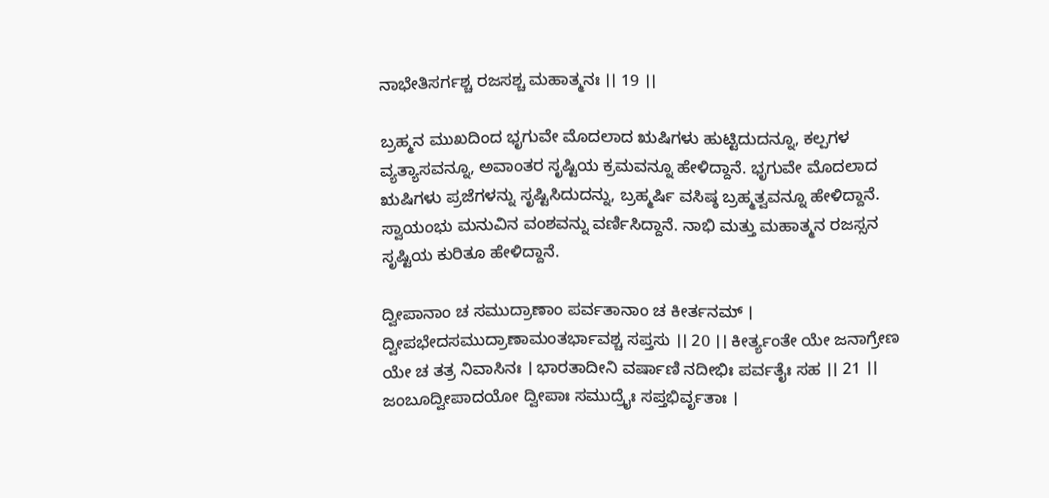ನಾಭೇತಿಸರ್ಗಶ್ಚ ರಜಸಶ್ಚ ಮಹಾತ್ಮನಃ ।। 19 ।।

ಬ್ರಹ್ಮನ ಮುಖದಿಂದ ಭೃಗುವೇ ಮೊದಲಾದ ಋಷಿಗಳು ಹುಟ್ಟಿದುದನ್ನೂ, ಕಲ್ಪಗಳ ವ್ಯತ್ಯಾಸವನ್ನೂ, ಅವಾಂತರ ಸೃಷ್ಟಿಯ ಕ್ರಮವನ್ನೂ ಹೇಳಿದ್ದಾನೆ. ಭೃಗುವೇ ಮೊದಲಾದ ಋಷಿಗಳು ಪ್ರಜೆಗಳನ್ನು ಸೃಷ್ಟಿಸಿದುದನ್ನು, ಬ್ರಹ್ಮರ್ಷಿ ವಸಿಷ್ಠ ಬ್ರಹ್ಮತ್ವವನ್ನೂ ಹೇಳಿದ್ದಾನೆ. ಸ್ವಾಯಂಭು ಮನುವಿನ ವಂಶವನ್ನು ವರ್ಣಿಸಿದ್ದಾನೆ. ನಾಭಿ ಮತ್ತು ಮಹಾತ್ಮನ ರಜಸ್ಸನ ಸೃಷ್ಟಿಯ ಕುರಿತೂ ಹೇಳಿದ್ದಾನೆ.

ದ್ವೀಪಾನಾಂ ಚ ಸಮುದ್ರಾಣಾಂ ಪರ್ವತಾನಾಂ ಚ ಕೀರ್ತನಮ್ । ದ್ವೀಪಭೇದಸಮುದ್ರಾಣಾಮಂತರ್ಭಾವಶ್ಚ ಸಪ್ತಸು ।। 20 ।। ಕೀರ್ತ್ಯಂತೇ ಯೇ ಜನಾಗ್ರೇಣ ಯೇ ಚ ತತ್ರ ನಿವಾಸಿನಃ । ಭಾರತಾದೀನಿ ವರ್ಷಾಣಿ ನದೀಭಿಃ ಪರ್ವತೈಃ ಸಹ ।। 21 ।। ಜಂಬೂದ್ವೀಪಾದಯೋ ದ್ವೀಪಾಃ ಸಮುದ್ರೈಃ ಸಪ್ತಭಿರ್ವೃತಾಃ ।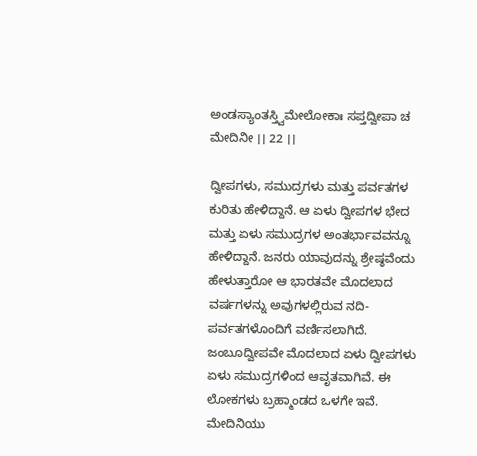ಅಂಡಸ್ಯಾಂತಸ್ತ್ವಿಮೇಲೋಕಾಃ ಸಪ್ತದ್ವೀಪಾ ಚ ಮೇದಿನೀ ।। 22 ।।

ದ್ವೀಪಗಳು, ಸಮುದ್ರಗಳು ಮತ್ತು ಪರ್ವತಗಳ ಕುರಿತು ಹೇಳಿದ್ದಾನೆ. ಆ ಏಳು ದ್ವೀಪಗಳ ಭೇದ ಮತ್ತು ಏಳು ಸಮುದ್ರಗಳ ಅಂತರ್ಭಾವವನ್ನೂ ಹೇಳಿದ್ದಾನೆ. ಜನರು ಯಾವುದನ್ನು ಶ್ರೇಷ್ಠವೆಂದು ಹೇಳುತ್ತಾರೋ ಆ ಭಾರತವೇ ಮೊದಲಾದ ವರ್ಷಗಳನ್ನು ಅವುಗಳಲ್ಲಿರುವ ನದಿ-ಪರ್ವತಗಳೊಂದಿಗೆ ವರ್ಣಿಸಲಾಗಿದೆ. ಜಂಬೂದ್ವೀಪವೇ ಮೊದಲಾದ ಏಳು ದ್ವೀಪಗಳು ಏಳು ಸಮುದ್ರಗಳಿಂದ ಆವೃತವಾಗಿವೆ. ಈ ಲೋಕಗಳು ಬ್ರಹ್ಮಾಂಡದ ಒಳಗೇ ಇವೆ. ಮೇದಿನಿಯು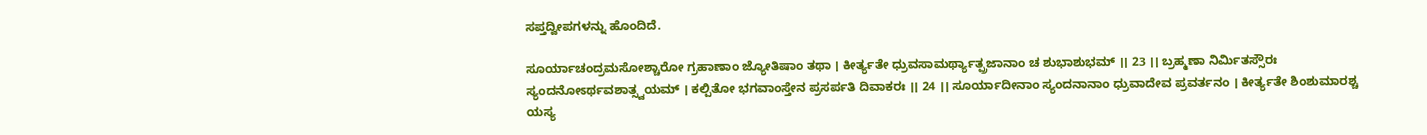ಸಪ್ತದ್ವೀಪಗಳನ್ನು ಹೊಂದಿದೆ.

ಸೂರ್ಯಾಚಂದ್ರಮಸೋಶ್ಚಾರೋ ಗ್ರಹಾಣಾಂ ಜ್ಯೋತಿಷಾಂ ತಥಾ । ಕೀರ್ತ್ಯತೇ ಧ್ರುವಸಾಮರ್ಥ್ಯಾತ್ಪ್ರಜಾನಾಂ ಚ ಶುಭಾಶುಭಮ್ ।। 23 ।। ಬ್ರಹ್ಮಣಾ ನಿರ್ಮಿತಸ್ಸೌರಃ ಸ್ಯಂದನೋಽರ್ಥವಶಾತ್ಸ್ವಯಮ್ । ಕಲ್ಪಿತೋ ಭಗವಾಂಸ್ತೇನ ಪ್ರಸರ್ಪತಿ ದಿವಾಕರಃ ।। 24 ।। ಸೂರ್ಯಾದೀನಾಂ ಸ್ಯಂದನಾನಾಂ ಧ್ರುವಾದೇವ ಪ್ರವರ್ತನಂ । ಕೀರ್ತ್ಯತೇ ಶಿಂಶುಮಾರಶ್ಚ ಯಸ್ಯ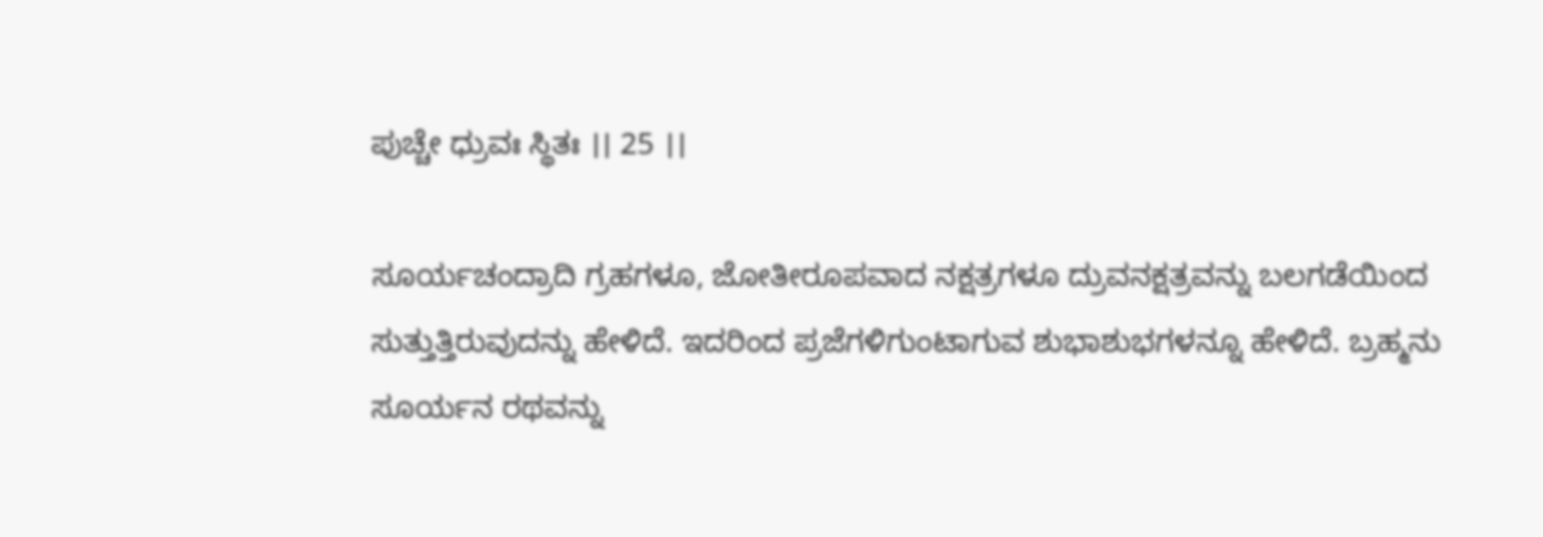ಪುಚ್ಚೇ ಧ್ರುವಃ ಸ್ಥಿತಃ ।। 25 ।।

ಸೂರ್ಯಚಂದ್ರಾದಿ ಗ್ರಹಗಳೂ, ಜೋತೀರೂಪವಾದ ನಕ್ಷತ್ರಗಳೂ ದ್ರುವನಕ್ಷತ್ರವನ್ನು ಬಲಗಡೆಯಿಂದ ಸುತ್ತುತ್ತಿರುವುದನ್ನು ಹೇಳಿದೆ. ಇದರಿಂದ ಪ್ರಜೆಗಳಿಗುಂಟಾಗುವ ಶುಭಾಶುಭಗಳನ್ನೂ ಹೇಳಿದೆ. ಬ್ರಹ್ಮನು ಸೂರ್ಯನ ರಥವನ್ನು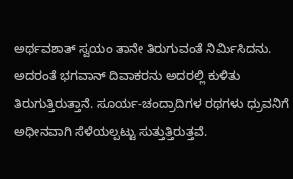ಅರ್ಥವಶಾತ್ ಸ್ವಯಂ ತಾನೇ ತಿರುಗುವಂತೆ ನಿರ್ಮಿಸಿದನು. ಅದರಂತೆ ಭಗವಾನ್ ದಿವಾಕರನು ಅದರಲ್ಲಿ ಕುಳಿತು ತಿರುಗುತ್ತಿರುತ್ತಾನೆ. ಸೂರ್ಯ-ಚಂದ್ರಾದಿಗಳ ರಥಗಳು ಧ್ರುವನಿಗೆ ಅಧೀನವಾಗಿ ಸೆಳೆಯಲ್ಪಟ್ಟು ಸುತ್ತುತ್ತಿರುತ್ತವೆ.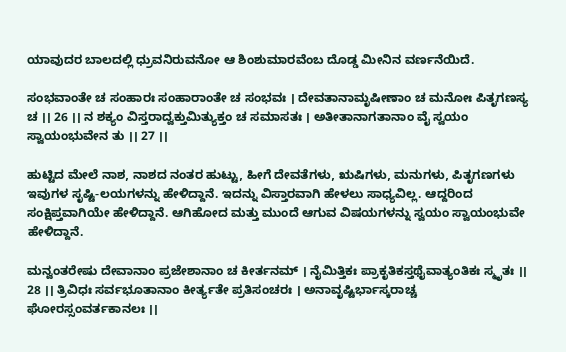ಯಾವುದರ ಬಾಲದಲ್ಲಿ ಧ್ರುವನಿರುವನೋ ಆ ಶಿಂಶುಮಾರವೆಂಬ ದೊಡ್ಡ ಮೀನಿನ ವರ್ಣನೆಯಿದೆ.

ಸಂಭವಾಂತೇ ಚ ಸಂಹಾರಃ ಸಂಹಾರಾಂತೇ ಚ ಸಂಭವಃ । ದೇವತಾನಾಮೃಷೀಣಾಂ ಚ ಮನೋಃ ಪಿತೃಗಣಸ್ಯ ಚ ।। 26 ।। ನ ಶಕ್ಯಂ ವಿಸ್ತರಾದ್ವಕ್ತುಮಿತ್ಯುಕ್ತಂ ಚ ಸಮಾಸತಃ । ಅತೀತಾನಾಗತಾನಾಂ ವೈ ಸ್ವಯಂ ಸ್ವಾಯಂಭುವೇನ ತು ।। 27 ।।

ಹುಟ್ಟಿದ ಮೇಲೆ ನಾಶ, ನಾಶದ ನಂತರ ಹುಟ್ಟು, ಹೀಗೆ ದೇವತೆಗಳು, ಋಷಿಗಳು, ಮನುಗಳು, ಪಿತೃಗಣಗಳು ಇವುಗಳ ಸೃಷ್ಟಿ-ಲಯಗಳನ್ನು ಹೇಳಿದ್ದಾನೆ. ಇದನ್ನು ವಿಸ್ತಾರವಾಗಿ ಹೇಳಲು ಸಾಧ್ಯವಿಲ್ಲ. ಆದ್ದರಿಂದ ಸಂಕ್ಷಿಪ್ತವಾಗಿಯೇ ಹೇಳಿದ್ದಾನೆ. ಆಗಿಹೋದ ಮತ್ತು ಮುಂದೆ ಆಗುವ ವಿಷಯಗಳನ್ನು ಸ್ವಯಂ ಸ್ವಾಯಂಭುವೇ ಹೇಳಿದ್ದಾನೆ.

ಮನ್ವಂತರೇಷು ದೇವಾನಾಂ ಪ್ರಜೇಶಾನಾಂ ಚ ಕೀರ್ತನಮ್ । ನೈಮಿತ್ತಿಕಃ ಪ್ರಾಕೃತಿಕಸ್ತಥೈವಾತ್ಯಂತಿಕಃ ಸ್ಮೃತಃ ।। 28 ।। ತ್ರಿವಿಧಃ ಸರ್ವಭೂತಾನಾಂ ಕೀರ್ತ್ಯತೇ ಪ್ರತಿಸಂಚರಃ । ಅನಾವೃಷ್ಟಿರ್ಭಾಸ್ಕರಾಚ್ಚ ಘೋರಸ್ಸಂವರ್ತಕಾನಲಃ ।।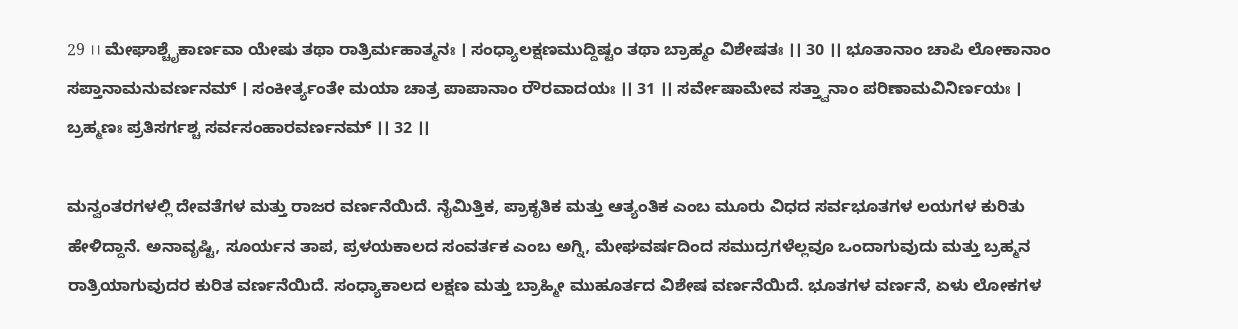29 ।। ಮೇಘಾಶ್ಚೈಕಾರ್ಣವಾ ಯೇಷು ತಥಾ ರಾತ್ರಿರ್ಮಹಾತ್ಮನಃ । ಸಂಧ್ಯಾಲಕ್ಷಣಮುದ್ದಿಷ್ಟಂ ತಥಾ ಬ್ರಾಹ್ಮಂ ವಿಶೇಷತಃ ।। 30 ।। ಭೂತಾನಾಂ ಚಾಪಿ ಲೋಕಾನಾಂ ಸಪ್ತಾನಾಮನುವರ್ಣನಮ್ । ಸಂಕೀರ್ತ್ಯಂತೇ ಮಯಾ ಚಾತ್ರ ಪಾಪಾನಾಂ ರೌರವಾದಯಃ ।। 31 ।। ಸರ್ವೇಷಾಮೇವ ಸತ್ತ್ವಾನಾಂ ಪರಿಣಾಮವಿನಿರ್ಣಯಃ । ಬ್ರಹ್ಮಣಃ ಪ್ರತಿಸರ್ಗಶ್ಚ ಸರ್ವಸಂಹಾರವರ್ಣನಮ್ ।। 32 ।।

ಮನ್ವಂತರಗಳಲ್ಲಿ ದೇವತೆಗಳ ಮತ್ತು ರಾಜರ ವರ್ಣನೆಯಿದೆ. ನೈಮಿತ್ತಿಕ, ಪ್ರಾಕೃತಿಕ ಮತ್ತು ಆತ್ಯಂತಿಕ ಎಂಬ ಮೂರು ವಿಧದ ಸರ್ವಭೂತಗಳ ಲಯಗಳ ಕುರಿತು ಹೇಳಿದ್ದಾನೆ. ಅನಾವೃಷ್ಟಿ, ಸೂರ್ಯನ ತಾಪ, ಪ್ರಳಯಕಾಲದ ಸಂವರ್ತಕ ಎಂಬ ಅಗ್ನಿ, ಮೇಘವರ್ಷದಿಂದ ಸಮುದ್ರಗಳೆಲ್ಲವೂ ಒಂದಾಗುವುದು ಮತ್ತು ಬ್ರಹ್ಮನ ರಾತ್ರಿಯಾಗುವುದರ ಕುರಿತ ವರ್ಣನೆಯಿದೆ. ಸಂಧ್ಯಾಕಾಲದ ಲಕ್ಷಣ ಮತ್ತು ಬ್ರಾಹ್ಮೀ ಮುಹೂರ್ತದ ವಿಶೇಷ ವರ್ಣನೆಯಿದೆ. ಭೂತಗಳ ವರ್ಣನೆ, ಏಳು ಲೋಕಗಳ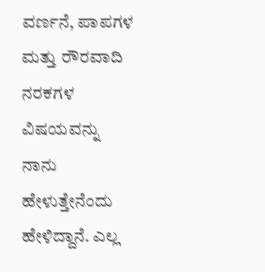ವರ್ಣನೆ, ಪಾಪಗಳ ಮತ್ತು ರೌರವಾದಿ ನರಕಗಳ ವಿಷಯವನ್ನು ನಾನು ಹೇಳುತ್ತೇನೆಂದು ಹೇಳಿದ್ದಾನೆ. ಎಲ್ಲ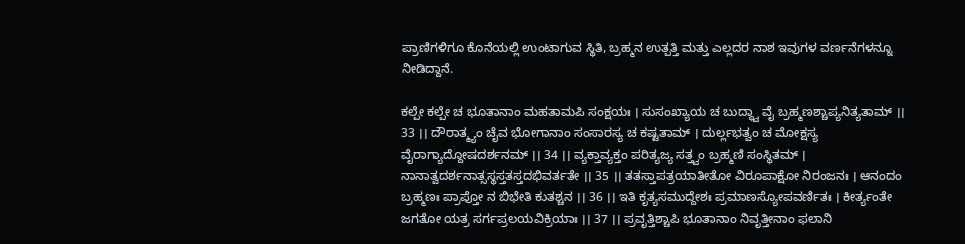ಪ್ರಾಣಿಗಳಿಗೂ ಕೊನೆಯಲ್ಲಿ ಉಂಟಾಗುವ ಸ್ಥಿತಿ, ಬ್ರಹ್ಮನ ಉತ್ಪತ್ತಿ ಮತ್ತು ಎಲ್ಲದರ ನಾಶ ಇವುಗಳ ವರ್ಣನೆಗಳನ್ನೂ ನೀಡಿದ್ದಾನೆ.

ಕಲ್ಪೇ ಕಲ್ಪೇ ಚ ಭೂತಾನಾಂ ಮಹತಾಮಪಿ ಸಂಕ್ಷಯಃ । ಸುಸಂಖ್ಯಾಯ ಚ ಬುದ್ಧ್ವಾ ವೈ ಬ್ರಹ್ಮಣಶ್ಚಾಪ್ಯನಿತ್ಯತಾಮ್ ।। 33 ।। ದೌರಾತ್ಮ್ಯಂ ಚೈವ ಭೋಗಾನಾಂ ಸಂಸಾರಸ್ಯ ಚ ಕಷ್ಟತಾಮ್ । ದುರ್ಲ್ಲಭತ್ವಂ ಚ ಮೋಕ್ಷಸ್ಯ ವೈರಾಗ್ಯಾದ್ದೋಷದರ್ಶನಮ್ ।। 34 ।। ವ್ಯಕ್ತಾವ್ಯಕ್ತಂ ಪರಿತ್ಯಜ್ಯ ಸತ್ತ್ವಂ ಬ್ರಹ್ಮಣಿ ಸಂಸ್ಥಿತಮ್ । ನಾನಾತ್ವದರ್ಶನಾತ್ಸಸ್ಥಸ್ತತಸ್ತದಭಿವರ್ತತೇ ।। 35 ।। ತತಸ್ತಾಪತ್ರಯಾತೀತೋ ವಿರೂಪಾಕ್ಷೋ ನಿರಂಜನಃ । ಆನಂದಂ ಬ್ರಹ್ಮಣಃ ಪ್ರಾಪ್ತೋ ನ ಬಿಭೇತಿ ಕುತಶ್ಚನ ।। 36 ।। ಇತಿ ಕೃತ್ಯಸಮುದ್ದೇಶಃ ಪ್ರಮಾಣಸ್ಯೋಪವರ್ಣಿತಃ । ಕೀರ್ತ್ಯಂತೇ ಜಗತೋ ಯತ್ರ ಸರ್ಗಪ್ರಲಯವಿಕ್ರಿಯಾಃ ।। 37 ।। ಪ್ರವೃತ್ತಿಶ್ಚಾಪಿ ಭೂತಾನಾಂ ನಿವೃತ್ತೀನಾಂ ಫಲಾನಿ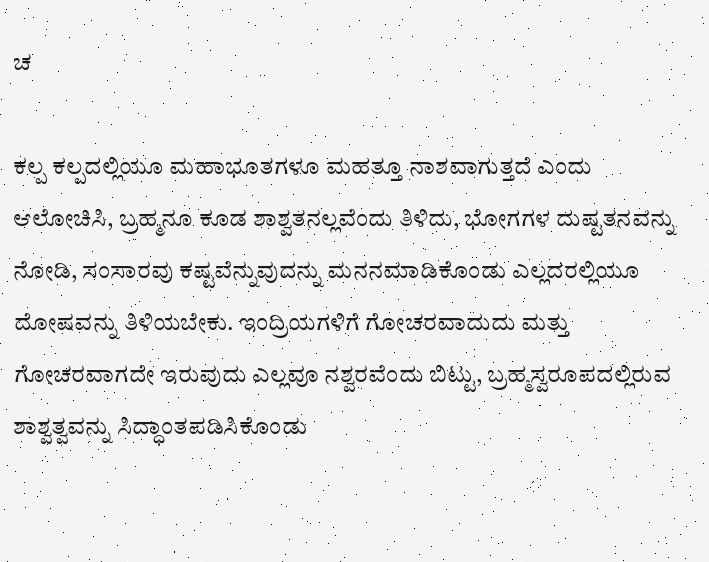ಚ

ಕಲ್ಪ ಕಲ್ಪದಲ್ಲಿಯೂ ಮಹಾಭೂತಗಳೂ ಮಹತ್ತೂ ನಾಶವಾಗುತ್ತದೆ ಎಂದು ಆಲೋಚಿಸಿ, ಬ್ರಹ್ಮನೂ ಕೂಡ ಶಾಶ್ವತನಲ್ಲವೆಂದು ತಿಳಿದು, ಭೋಗಗಳ ದುಷ್ಟತನವನ್ನು ನೋಡಿ, ಸಂಸಾರವು ಕಷ್ಟವೆನ್ನುವುದನ್ನು ಮನನಮಾಡಿಕೊಂಡು ಎಲ್ಲದರಲ್ಲಿಯೂ ದೋಷವನ್ನು ತಿಳಿಯಬೇಕು. ಇಂದ್ರಿಯಗಳಿಗೆ ಗೋಚರವಾದುದು ಮತ್ತು ಗೋಚರವಾಗದೇ ಇರುವುದು ಎಲ್ಲವೂ ನಶ್ವರವೆಂದು ಬಿಟ್ಟು, ಬ್ರಹ್ಮಸ್ವರೂಪದಲ್ಲಿರುವ ಶಾಶ್ವತ್ವವನ್ನು ಸಿದ್ಧಾಂತಪಡಿಸಿಕೊಂಡು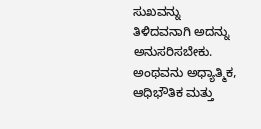ಸುಖವನ್ನು ತಿಳಿದವನಾಗಿ ಅದನ್ನು ಅನುಸರಿಸಬೇಕು. ಅಂಥವನು ಅಧ್ಯಾತ್ಮಿಕ, ಆಧಿಭೌತಿಕ ಮತ್ತು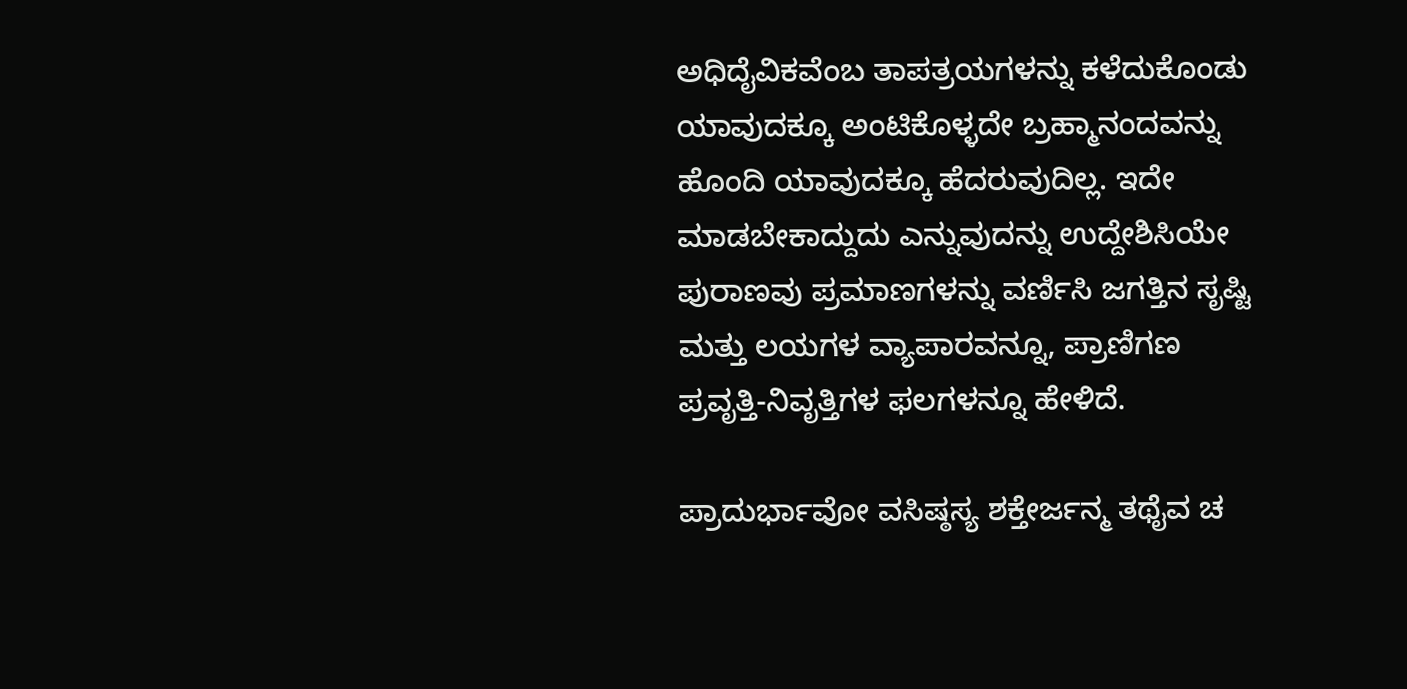ಅಧಿದೈವಿಕವೆಂಬ ತಾಪತ್ರಯಗಳನ್ನು ಕಳೆದುಕೊಂಡು ಯಾವುದಕ್ಕೂ ಅಂಟಿಕೊಳ್ಳದೇ ಬ್ರಹ್ಮಾನಂದವನ್ನು ಹೊಂದಿ ಯಾವುದಕ್ಕೂ ಹೆದರುವುದಿಲ್ಲ. ಇದೇ ಮಾಡಬೇಕಾದ್ದುದು ಎನ್ನುವುದನ್ನು ಉದ್ದೇಶಿಸಿಯೇ ಪುರಾಣವು ಪ್ರಮಾಣಗಳನ್ನು ವರ್ಣಿಸಿ ಜಗತ್ತಿನ ಸೃಷ್ಟಿ ಮತ್ತು ಲಯಗಳ ವ್ಯಾಪಾರವನ್ನೂ, ಪ್ರಾಣಿಗಣ ಪ್ರವೃತ್ತಿ-ನಿವೃತ್ತಿಗಳ ಫಲಗಳನ್ನೂ ಹೇಳಿದೆ.

ಪ್ರಾದುರ್ಭಾವೋ ವಸಿಷ್ಠಸ್ಯ ಶಕ್ತೇರ್ಜನ್ಮ ತಥೈವ ಚ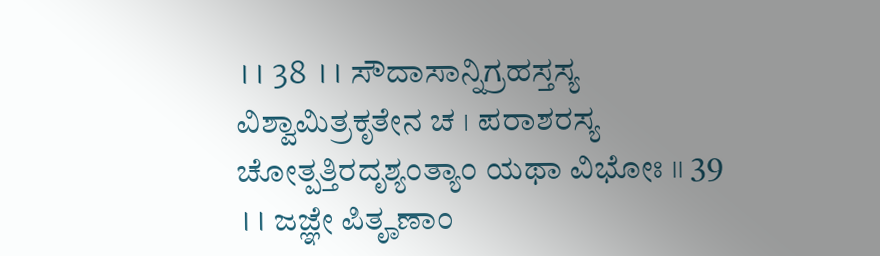।। 38 ।। ಸೌದಾಸಾನ್ನಿಗ್ರಹಸ್ತಸ್ಯ ವಿಶ್ವಾಮಿತ್ರಕೃತೇನ ಚ । ಪರಾಶರಸ್ಯ ಚೋತ್ಪತ್ತಿರದೃಶ್ಯಂತ್ಯಾಂ ಯಥಾ ವಿಭೋಃ ।। 39 ।। ಜಜ್ಞೇ ಪಿತೄಣಾಂ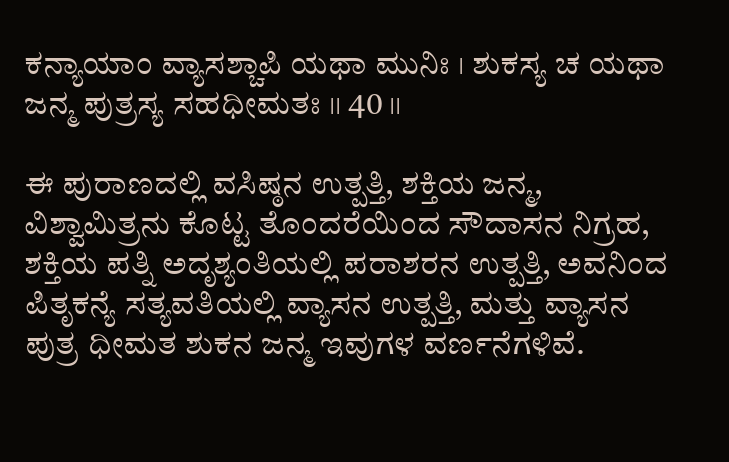ಕನ್ಯಾಯಾಂ ವ್ಯಾಸಶ್ಚಾಪಿ ಯಥಾ ಮುನಿಃ । ಶುಕಸ್ಯ ಚ ಯಥಾ ಜನ್ಮ ಪುತ್ರಸ್ಯ ಸಹಧೀಮತಃ ।। 40 ।।

ಈ ಪುರಾಣದಲ್ಲಿ ವಸಿಷ್ಠನ ಉತ್ಪತ್ತಿ, ಶಕ್ತಿಯ ಜನ್ಮ, ವಿಶ್ವಾಮಿತ್ರನು ಕೊಟ್ಟ ತೊಂದರೆಯಿಂದ ಸೌದಾಸನ ನಿಗ್ರಹ, ಶಕ್ತಿಯ ಪತ್ನಿ ಅದೃಶ್ಯಂತಿಯಲ್ಲಿ ಪರಾಶರನ ಉತ್ಪತ್ತಿ, ಅವನಿಂದ ಪಿತೃಕನ್ಯೆ ಸತ್ಯವತಿಯಲ್ಲಿ ವ್ಯಾಸನ ಉತ್ಪತ್ತಿ, ಮತ್ತು ವ್ಯಾಸನ ಪುತ್ರ ಧೀಮತ ಶುಕನ ಜನ್ಮ ಇವುಗಳ ವರ್ಣನೆಗಳಿವೆ.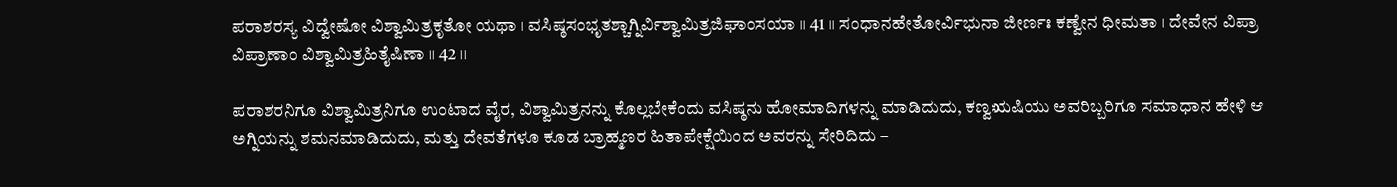ಪರಾಶರಸ್ಯ ವಿದ್ವೇಷೋ ವಿಶ್ವಾಮಿತ್ರಕೃತೋ ಯಥಾ । ವಸಿಷ್ಠಸಂಭೃತಶ್ಚಾಗ್ನಿರ್ವಿಶ್ವಾಮಿತ್ರಜಿಘಾಂಸಯಾ ।। 41 ।। ಸಂಧಾನಹೇತೋರ್ವಿಭುನಾ ಜೀರ್ಣಃ ಕಣ್ವೇನ ಧೀಮತಾ । ದೇವೇನ ವಿಪ್ರಾ ವಿಪ್ರಾಣಾಂ ವಿಶ್ವಾಮಿತ್ರಹಿತೈಷಿಣಾ ।। 42 ।।

ಪರಾಶರನಿಗೂ ವಿಶ್ವಾಮಿತ್ರನಿಗೂ ಉಂಟಾದ ವೈರ, ವಿಶ್ವಾಮಿತ್ರನನ್ನು ಕೊಲ್ಲಬೇಕೆಂದು ವಸಿಷ್ಠನು ಹೋಮಾದಿಗಳನ್ನು ಮಾಡಿದುದು, ಕಣ್ವಋಷಿಯು ಅವರಿಬ್ಬರಿಗೂ ಸಮಾಧಾನ ಹೇಳಿ ಆ ಅಗ್ನಿಯನ್ನು ಶಮನಮಾಡಿದುದು, ಮತ್ತು ದೇವತೆಗಳೂ ಕೂಡ ಬ್ರಾಹ್ಮಣರ ಹಿತಾಪೇಕ್ಷೆಯಿಂದ ಅವರನ್ನು ಸೇರಿದಿದು –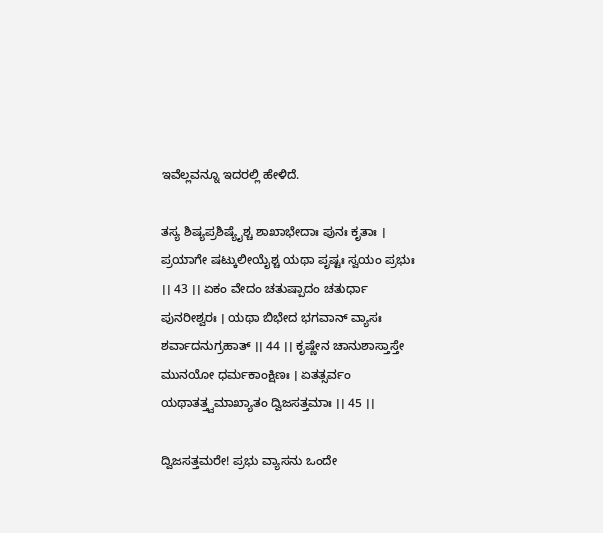ಇವೆಲ್ಲವನ್ನೂ ಇದರಲ್ಲಿ ಹೇಳಿದೆ.

ತಸ್ಯ ಶಿಷ್ಯಪ್ರಶಿಷ್ಯೈಶ್ಚ ಶಾಖಾಭೇದಾಃ ಪುನಃ ಕೃತಾಃ । ಪ್ರಯಾಗೇ ಷಟ್ಕುಲೀಯೈಶ್ಚ ಯಥಾ ಪೃಷ್ಟಃ ಸ್ವಯಂ ಪ್ರಭುಃ ।। 43 ।। ಏಕಂ ವೇದಂ ಚತುಷ್ಪಾದಂ ಚತುರ್ಧಾ ಪುನರೀಶ್ವರಃ । ಯಥಾ ಬಿಭೇದ ಭಗವಾನ್ ವ್ಯಾಸಃ ಶರ್ವಾದನುಗ್ರಹಾತ್ ।। 44 ।। ಕೃಷ್ಣೇನ ಚಾನುಶಾಸ್ತಾಸ್ತೇ ಮುನಯೋ ಧರ್ಮಕಾಂಕ್ಷಿಣಃ । ಏತತ್ಸರ್ವಂ ಯಥಾತತ್ತ್ವಮಾಖ್ಯಾತಂ ದ್ವಿಜಸತ್ತಮಾಃ ।। 45 ।।

ದ್ವಿಜಸತ್ತಮರೇ! ಪ್ರಭು ವ್ಯಾಸನು ಒಂದೇ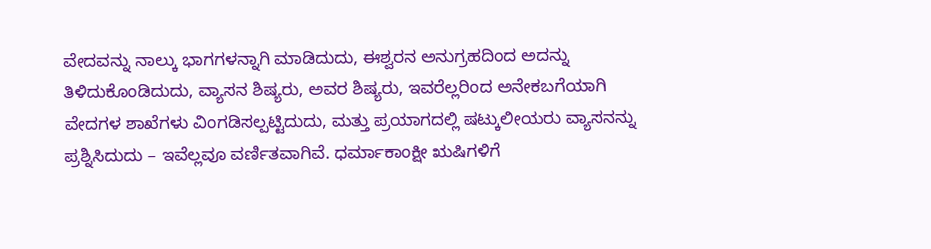ವೇದವನ್ನು ನಾಲ್ಕು ಭಾಗಗಳನ್ನಾಗಿ ಮಾಡಿದುದು, ಈಶ್ವರನ ಅನುಗ್ರಹದಿಂದ ಅದನ್ನು ತಿಳಿದುಕೊಂಡಿದುದು, ವ್ಯಾಸನ ಶಿಷ್ಯರು, ಅವರ ಶಿಷ್ಯರು, ಇವರೆಲ್ಲರಿಂದ ಅನೇಕಬಗೆಯಾಗಿ ವೇದಗಳ ಶಾಖೆಗಳು ವಿಂಗಡಿಸಲ್ಪಟ್ಟಿದುದು, ಮತ್ತು ಪ್ರಯಾಗದಲ್ಲಿ ಷಟ್ಕುಲೀಯರು ವ್ಯಾಸನನ್ನು ಪ್ರಶ್ನಿಸಿದುದು – ಇವೆಲ್ಲವೂ ವರ್ಣಿತವಾಗಿವೆ. ಧರ್ಮಾಕಾಂಕ್ಷೀ ಋಷಿಗಳಿಗೆ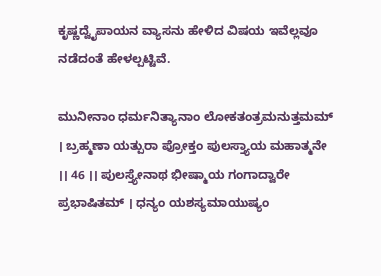ಕೃಷ್ಣದ್ವೈಪಾಯನ ವ್ಯಾಸನು ಹೇಳಿದ ವಿಷಯ ಇವೆಲ್ಲವೂ ನಡೆದಂತೆ ಹೇಳಲ್ಪಟ್ಟಿವೆ.

ಮುನೀನಾಂ ಧರ್ಮನಿತ್ಯಾನಾಂ ಲೋಕತಂತ್ರಮನುತ್ತಮಮ್ । ಬ್ರಹ್ಮಣಾ ಯತ್ಪುರಾ ಪ್ರೋಕ್ತಂ ಪುಲಸ್ತ್ಯಾಯ ಮಹಾತ್ಮನೇ ।। 46 ।। ಪುಲಸ್ತ್ಯೇನಾಥ ಭೀಷ್ಮಾಯ ಗಂಗಾದ್ವಾರೇ ಪ್ರಭಾಷಿತಮ್ । ಧನ್ಯಂ ಯಶಸ್ಯಮಾಯುಷ್ಯಂ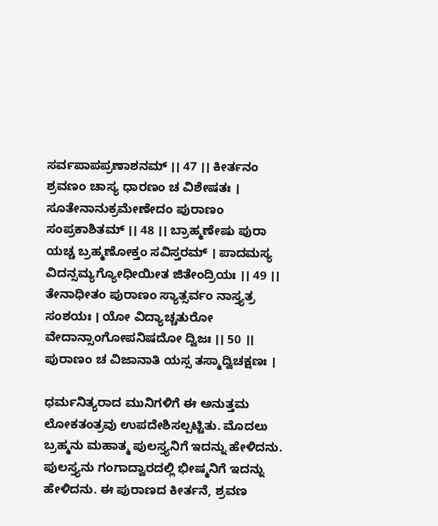ಸರ್ವಪಾಪಪ್ರಣಾಶನಮ್ ।। 47 ।। ಕೀರ್ತನಂ ಶ್ರವಣಂ ಚಾಸ್ಯ ಧಾರಣಂ ಚ ವಿಶೇಷತಃ । ಸೂತೇನಾನುಕ್ರಮೇಣೇದಂ ಪುರಾಣಂ ಸಂಪ್ರಕಾಶಿತಮ್ ।। 48 ।। ಬ್ರಾಹ್ಮಣೇಷು ಪುರಾ ಯಚ್ಚ ಬ್ರಹ್ಮಣೋಕ್ತಂ ಸವಿಸ್ತರಮ್ । ಪಾದಮಸ್ಯ ವಿದನ್ಸಮ್ಯಗ್ಯೋಧೀಯೀತ ಜಿತೇಂದ್ರಿಯಃ ।। 49 ।। ತೇನಾಧೀತಂ ಪುರಾಣಂ ಸ್ಯಾತ್ಸರ್ವಂ ನಾಸ್ತ್ಯತ್ರ ಸಂಶಯಃ । ಯೋ ವಿದ್ಯಾಚ್ಚತುರೋ ವೇದಾನ್ಸಾಂಗೋಪನಿಷದೋ ದ್ವಿಜಃ ।। 50 ।। ಪುರಾಣಂ ಚ ವಿಜಾನಾತಿ ಯಸ್ಸ ತಸ್ಮಾದ್ವಿಚಕ್ಷಣಃ ।

ಧರ್ಮನಿತ್ಯರಾದ ಮುನಿಗಳಿಗೆ ಈ ಅನುತ್ತಮ ಲೋಕತಂತ್ರವು ಉಪದೇಶಿಸಲ್ಪಟ್ಟಿತು. ಮೊದಲು ಬ್ರಹ್ಮನು ಮಹಾತ್ಮ ಪುಲಸ್ತ್ಯನಿಗೆ ಇದನ್ನು ಹೇಳಿದನು. ಪುಲಸ್ತ್ಯನು ಗಂಗಾದ್ವಾರದಲ್ಲಿ ಭೀಷ್ಮನಿಗೆ ಇದನ್ನು ಹೇಳಿದನು. ಈ ಪುರಾಣದ ಕೀರ್ತನೆ, ಶ್ರವಣ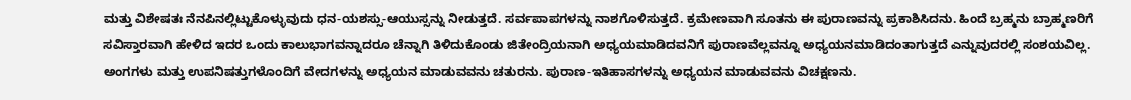ಮತ್ತು ವಿಶೇಷತಃ ನೆನಪಿನಲ್ಲಿಟ್ಟುಕೊಳ್ಳುವುದು ಧನ-ಯಶಸ್ಸು-ಆಯುಸ್ಸನ್ನು ನೀಡುತ್ತದೆ. ಸರ್ವಪಾಪಗಳನ್ನು ನಾಶಗೊಳಿಸುತ್ತದೆ. ಕ್ರಮೇಣವಾಗಿ ಸೂತನು ಈ ಪುರಾಣವನ್ನು ಪ್ರಕಾಶಿಸಿದನು. ಹಿಂದೆ ಬ್ರಹ್ಮನು ಬ್ರಾಹ್ಮಣರಿಗೆ ಸವಿಸ್ತಾರವಾಗಿ ಹೇಳಿದ ಇದರ ಒಂದು ಕಾಲುಭಾಗವನ್ನಾದರೂ ಚೆನ್ನಾಗಿ ತಿಳಿದುಕೊಂಡು ಜಿತೇಂದ್ರಿಯನಾಗಿ ಅಧ್ಯಯಮಾಡಿದವನಿಗೆ ಪುರಾಣವೆಲ್ಲವನ್ನೂ ಅಧ್ಯಯನಮಾಡಿದಂತಾಗುತ್ತದೆ ಎನ್ನುವುದರಲ್ಲಿ ಸಂಶಯವಿಲ್ಲ. ಅಂಗಗಳು ಮತ್ತು ಉಪನಿಷತ್ತುಗಳೊಂದಿಗೆ ವೇದಗಳನ್ನು ಅಧ್ಯಯನ ಮಾಡುವವನು ಚತುರನು. ಪುರಾಣ-ಇತಿಹಾಸಗಳನ್ನು ಅಧ್ಯಯನ ಮಾಡುವವನು ವಿಚಕ್ಷಣನು.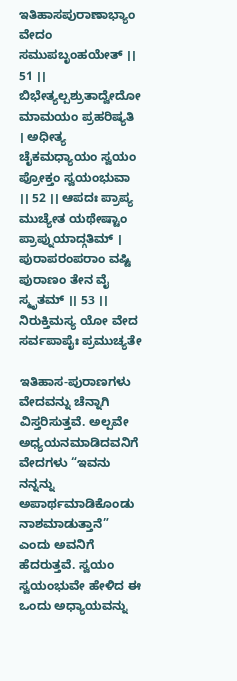ಇತಿಹಾಸಪುರಾಣಾಭ್ಯಾಂ ವೇದಂ ಸಮುಪಬೃಂಹಯೇತ್ ।। 51 ।। ಬಿಭೇತ್ಯಲ್ಪಶ್ರುತಾದ್ವೇದೋ ಮಾಮಯಂ ಪ್ರಹರಿಷ್ಯತಿ । ಅಧೀತ್ಯ ಚೈಕಮಧ್ಯಾಯಂ ಸ್ವಯಂ ಪ್ರೋಕ್ತಂ ಸ್ವಯಂಭುವಾ ।। 52 ।। ಆಪದಃ ಪ್ರಾಪ್ಯ ಮುಚ್ಯೇತ ಯಥೇಷ್ಟಾಂ ಪ್ರಾಪ್ನುಯಾದ್ಗತಿಮ್ । ಪುರಾಪರಂಪರಾಂ ವಷ್ಟಿ ಪುರಾಣಂ ತೇನ ವೈ ಸ್ಮೃತಮ್ ।। 53 ।। ನಿರುಕ್ತಿಮಸ್ಯ ಯೋ ವೇದ ಸರ್ವಪಾಪೈಃ ಪ್ರಮುಚ್ಯತೇ

ಇತಿಹಾಸ-ಪುರಾಣಗಳು ವೇದವನ್ನು ಚೆನ್ನಾಗಿ ವಿಸ್ತರಿಸುತ್ತವೆ. ಅಲ್ಪವೇ ಅಧ್ಯಯನಮಾಡಿದವನಿಗೆ ವೇದಗಳು “ಇವನು ನನ್ನನ್ನು ಅಪಾರ್ಥಮಾಡಿಕೊಂಡು ನಾಶಮಾಡುತ್ತಾನೆ” ಎಂದು ಅವನಿಗೆ ಹೆದರುತ್ತವೆ. ಸ್ವಯಂ ಸ್ವಯಂಭುವೇ ಹೇಳಿದ ಈ ಒಂದು ಅಧ್ಯಾಯವನ್ನು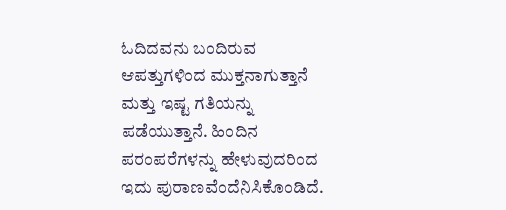ಓದಿದವನು ಬಂದಿರುವ ಆಪತ್ತುಗಳಿಂದ ಮುಕ್ತನಾಗುತ್ತಾನೆ ಮತ್ತು ಇಷ್ಟ ಗತಿಯನ್ನು ಪಡೆಯುತ್ತಾನೆ. ಹಿಂದಿನ ಪರಂಪರೆಗಳನ್ನು ಹೇಳುವುದರಿಂದ ಇದು ಪುರಾಣವೆಂದೆನಿಸಿಕೊಂಡಿದೆ.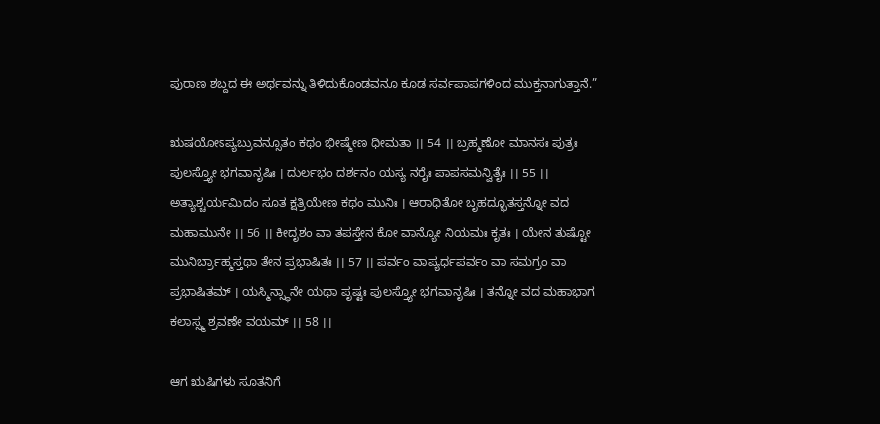ಪುರಾಣ ಶಬ್ದದ ಈ ಅರ್ಥವನ್ನು ತಿಳಿದುಕೊಂಡವನೂ ಕೂಡ ಸರ್ವಪಾಪಗಳಿಂದ ಮುಕ್ತನಾಗುತ್ತಾನೆ.”

ಋಷಯೋಽಪ್ಯಬ್ರುವನ್ಸೂತಂ ಕಥಂ ಭೀಷ್ಮೇಣ ಧೀಮತಾ ।। 54 ।। ಬ್ರಹ್ಮಣೋ ಮಾನಸಃ ಪುತ್ರಃ ಪುಲಸ್ತ್ಯೋ ಭಗವಾನೃಷಿಃ । ದುರ್ಲಭಂ ದರ್ಶನಂ ಯಸ್ಯ ನರೈಃ ಪಾಪಸಮನ್ವಿತೈಃ ।। 55 ।। ಅತ್ಯಾಶ್ಚರ್ಯಮಿದಂ ಸೂತ ಕ್ಷತ್ರಿಯೇಣ ಕಥಂ ಮುನಿಃ । ಆರಾಧಿತೋ ಬೃಹದ್ಭೂತಸ್ತನ್ನೋ ವದ ಮಹಾಮುನೇ ।। 56 ।। ಕೀದೃಶಂ ವಾ ತಪಸ್ತೇನ ಕೋ ವಾನ್ಯೋ ನಿಯಮಃ ಕೃತಃ । ಯೇನ ತುಷ್ಟೋ ಮುನಿರ್ಬ್ರಾಹ್ಮಸ್ತಥಾ ತೇನ ಪ್ರಭಾಷಿತಃ ।। 57 ।। ಪರ್ವಂ ವಾಪ್ಯರ್ಧಪರ್ವಂ ವಾ ಸಮಗ್ರಂ ವಾ ಪ್ರಭಾಷಿತಮ್ । ಯಸ್ಮಿನ್ಸ್ಥಾನೇ ಯಥಾ ಪೃಷ್ಟಃ ಪುಲಸ್ತ್ಯೋ ಭಗವಾನೃಷಿಃ । ತನ್ನೋ ವದ ಮಹಾಭಾಗ ಕಲಾಸ್ಸ್ಮ ಶ್ರವಣೇ ವಯಮ್ ।। 58 ।।

ಆಗ ಋಷಿಗಳು ಸೂತನಿಗೆ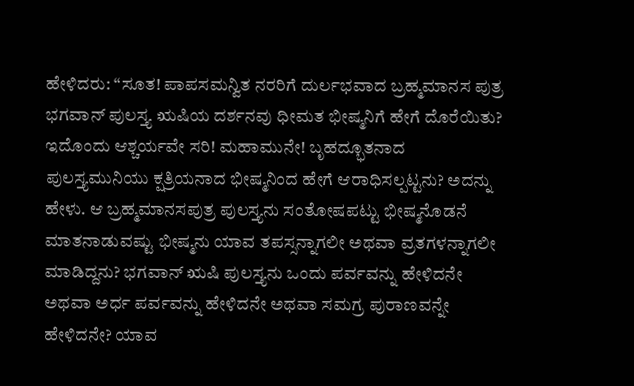ಹೇಳಿದರು: “ಸೂತ! ಪಾಪಸಮನ್ವಿತ ನರರಿಗೆ ದುರ್ಲಭವಾದ ಬ್ರಹ್ಮಮಾನಸ ಪುತ್ರ ಭಗವಾನ್ ಪುಲಸ್ತ್ಯ ಋಷಿಯ ದರ್ಶನವು ಧೀಮತ ಭೀಷ್ಮನಿಗೆ ಹೇಗೆ ದೊರೆಯಿತು? ಇದೊಂದು ಆಶ್ಚರ್ಯವೇ ಸರಿ! ಮಹಾಮುನೇ! ಬೃಹದ್ಭೂತನಾದ ಪುಲಸ್ತ್ಯಮುನಿಯು ಕ್ಷತ್ರಿಯನಾದ ಭೀಷ್ಮನಿಂದ ಹೇಗೆ ಆರಾಧಿಸಲ್ಪಟ್ಟನು? ಅದನ್ನು ಹೇಳು. ಆ ಬ್ರಹ್ಮಮಾನಸಪುತ್ರ ಪುಲಸ್ತ್ಯನು ಸಂತೋಷಪಟ್ಟು ಭೀಷ್ಮನೊಡನೆ ಮಾತನಾಡುವಷ್ಟು ಭೀಷ್ಮನು ಯಾವ ತಪಸ್ಸನ್ನಾಗಲೀ ಅಥವಾ ವ್ರತಗಳನ್ನಾಗಲೀ ಮಾಡಿದ್ದನು? ಭಗವಾನ್ ಋಷಿ ಪುಲಸ್ತ್ಯನು ಒಂದು ಪರ್ವವನ್ನು ಹೇಳಿದನೇ ಅಥವಾ ಅರ್ಧ ಪರ್ವವನ್ನು ಹೇಳಿದನೇ ಅಥವಾ ಸಮಗ್ರ ಪುರಾಣವನ್ನೇ ಹೇಳಿದನೇ? ಯಾವ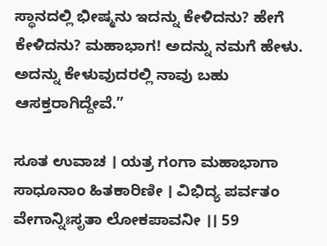ಸ್ಥಾನದಲ್ಲಿ ಭೀಷ್ಮನು ಇದನ್ನು ಕೇಳಿದನು? ಹೇಗೆ ಕೇಳಿದನು? ಮಹಾಭಾಗ! ಅದನ್ನು ನಮಗೆ ಹೇಳು. ಅದನ್ನು ಕೇಳುವುದರಲ್ಲಿ ನಾವು ಬಹು ಆಸಕ್ತರಾಗಿದ್ದೇವೆ.”

ಸೂತ ಉವಾಚ । ಯತ್ರ ಗಂಗಾ ಮಹಾಭಾಗಾ ಸಾಧೂನಾಂ ಹಿತಕಾರಿಣೀ । ವಿಭಿದ್ಯ ಪರ್ವತಂ ವೇಗಾನ್ನಿಃಸೃತಾ ಲೋಕಪಾವನೀ ।। 59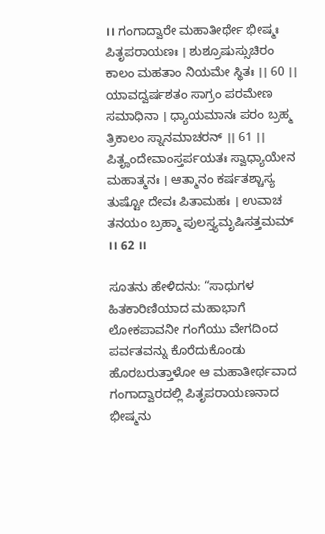।। ಗಂಗಾದ್ವಾರೇ ಮಹಾತೀರ್ಥೇ ಭೀಷ್ಮಃ ಪಿತೃಪರಾಯಣಃ । ಶುಶ್ರೂಷುಸ್ಸುಚಿರಂ ಕಾಲಂ ಮಹತಾಂ ನಿಯಮೇ ಸ್ಥಿತಃ ।। 60 ।। ಯಾವದ್ವರ್ಷಶತಂ ಸಾಗ್ರಂ ಪರಮೇಣ ಸಮಾಧಿನಾ । ಧ್ಯಾಯಮಾನಃ ಪರಂ ಬ್ರಹ್ಮ ತ್ರಿಕಾಲಂ ಸ್ನಾನಮಾಚರನ್ ।। 61 ।। ಪಿತೄಂದೇವಾಂಸ್ತರ್ಪಯತಃ ಸ್ವಾಧ್ಯಾಯೇನ ಮಹಾತ್ಮನಃ । ಆತ್ಮಾನಂ ಕರ್ಷತಶ್ಚಾಸ್ಯ ತುಷ್ಟೋ ದೇವಃ ಪಿತಾಮಹಃ । ಉವಾಚ ತನಯಂ ಬ್ರಹ್ಮಾ ಪುಲಸ್ತ್ಯಮೃಷಿಸತ್ತಮಮ್ ।। 62 ।।

ಸೂತನು ಹೇಳಿದನು: “ಸಾಧುಗಳ ಹಿತಕಾರಿಣಿಯಾದ ಮಹಾಭಾಗೆ ಲೋಕಪಾವನೀ ಗಂಗೆಯು ವೇಗದಿಂದ ಪರ್ವತವನ್ನು ಕೊರೆದುಕೊಂಡು ಹೊರಬರುತ್ತಾಳೋ ಆ ಮಹಾತೀರ್ಥವಾದ ಗಂಗಾದ್ವಾರದಲ್ಲಿ ಪಿತೃಪರಾಯಣನಾದ ಭೀಷ್ಮನು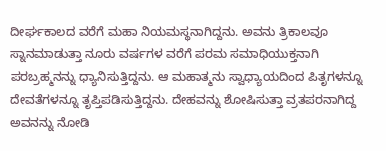ದೀರ್ಘಕಾಲದ ವರೆಗೆ ಮಹಾ ನಿಯಮಸ್ಥನಾಗಿದ್ದನು. ಅವನು ತ್ರಿಕಾಲವೂ ಸ್ನಾನಮಾಡುತ್ತಾ ನೂರು ವರ್ಷಗಳ ವರೆಗೆ ಪರಮ ಸಮಾಧಿಯುಕ್ತನಾಗಿ ಪರಬ್ರಹ್ಮನನ್ನು ಧ್ಯಾನಿಸುತ್ತಿದ್ದನು. ಆ ಮಹಾತ್ಮನು ಸ್ವಾಧ್ಯಾಯದಿಂದ ಪಿತೃಗಳನ್ನೂ ದೇವತೆಗಳನ್ನೂ ತೃಪ್ತಿಪಡಿಸುತ್ತಿದ್ದನು. ದೇಹವನ್ನು ಶೋಷಿಸುತ್ತಾ ವ್ರತಪರನಾಗಿದ್ದ ಅವನನ್ನು ನೋಡಿ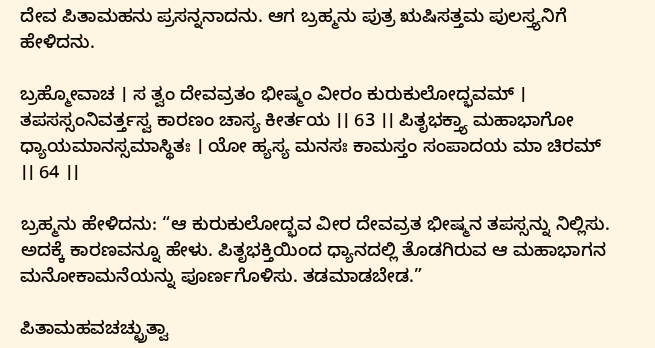ದೇವ ಪಿತಾಮಹನು ಪ್ರಸನ್ನನಾದನು. ಆಗ ಬ್ರಹ್ಮನು ಪುತ್ರ ಋಷಿಸತ್ತಮ ಪುಲಸ್ತ್ಯನಿಗೆ ಹೇಳಿದನು.

ಬ್ರಹ್ಮೋವಾಚ । ಸ ತ್ವಂ ದೇವವ್ರತಂ ಭೀಷ್ಮಂ ವೀರಂ ಕುರುಕುಲೋದ್ಭವಮ್ । ತಪಸಸ್ಸಂನಿವರ್ತ್ತಸ್ವ ಕಾರಣಂ ಚಾಸ್ಯ ಕೀರ್ತಯ ।। 63 ।। ಪಿತೃಭಕ್ತ್ಯಾ ಮಹಾಭಾಗೋ ಧ್ಯಾಯಮಾನಸ್ಸಮಾಸ್ಥಿತಃ । ಯೋ ಹ್ಯಸ್ಯ ಮನಸಃ ಕಾಮಸ್ತಂ ಸಂಪಾದಯ ಮಾ ಚಿರಮ್ ।। 64 ।।

ಬ್ರಹ್ಮನು ಹೇಳಿದನು: “ಆ ಕುರುಕುಲೋದ್ಭವ ವೀರ ದೇವವ್ರತ ಭೀಷ್ಮನ ತಪಸ್ಸನ್ನು ನಿಲ್ಲಿಸು. ಅದಕ್ಕೆ ಕಾರಣವನ್ನೂ ಹೇಳು. ಪಿತೃಭಕ್ತಿಯಿಂದ ಧ್ಯಾನದಲ್ಲಿ ತೊಡಗಿರುವ ಆ ಮಹಾಭಾಗನ ಮನೋಕಾಮನೆಯನ್ನು ಪೂರ್ಣಗೊಳಿಸು. ತಡಮಾಡಬೇಡ.”

ಪಿತಾಮಹವಚಚ್ಛ್ರುತ್ವಾ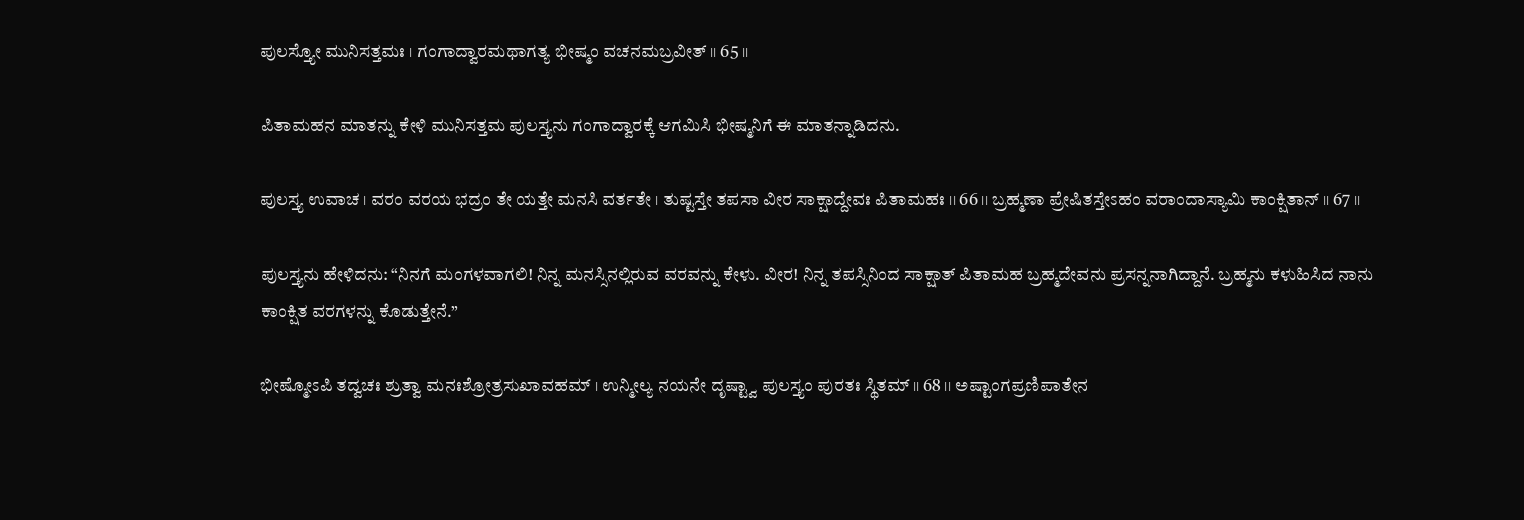ಪುಲಸ್ತ್ಯೋ ಮುನಿಸತ್ತಮಃ । ಗಂಗಾದ್ವಾರಮಥಾಗತ್ಯ ಭೀಷ್ಮಂ ವಚನಮಬ್ರವೀತ್ ।। 65 ।।

ಪಿತಾಮಹನ ಮಾತನ್ನು ಕೇಳಿ ಮುನಿಸತ್ತಮ ಪುಲಸ್ತ್ಯನು ಗಂಗಾದ್ವಾರಕ್ಕೆ ಆಗಮಿಸಿ ಭೀಷ್ಮನಿಗೆ ಈ ಮಾತನ್ನಾಡಿದನು.

ಪುಲಸ್ತ್ಯ ಉವಾಚ । ವರಂ ವರಯ ಭದ್ರಂ ತೇ ಯತ್ತೇ ಮನಸಿ ವರ್ತತೇ । ತುಷ್ಟಸ್ತೇ ತಪಸಾ ವೀರ ಸಾಕ್ಷಾದ್ದೇವಃ ಪಿತಾಮಹಃ ।। 66 ।। ಬ್ರಹ್ಮಣಾ ಪ್ರೇಷಿತಸ್ತೇಽಹಂ ವರಾಂದಾಸ್ಯಾಮಿ ಕಾಂಕ್ಷಿತಾನ್ ।। 67 ।।

ಪುಲಸ್ತ್ಯನು ಹೇಳಿದನು: “ನಿನಗೆ ಮಂಗಳವಾಗಲಿ! ನಿನ್ನ ಮನಸ್ಸಿನಲ್ಲಿರುವ ವರವನ್ನು ಕೇಳು. ವೀರ! ನಿನ್ನ ತಪಸ್ಸಿನಿಂದ ಸಾಕ್ಷಾತ್ ಪಿತಾಮಹ ಬ್ರಹ್ಮದೇವನು ಪ್ರಸನ್ನನಾಗಿದ್ದಾನೆ. ಬ್ರಹ್ಮನು ಕಳುಹಿಸಿದ ನಾನು ಕಾಂಕ್ಷಿತ ವರಗಳನ್ನು ಕೊಡುತ್ತೇನೆ.”

ಭೀಷ್ಮೋಽಪಿ ತದ್ವಚಃ ಶ್ರುತ್ವಾ ಮನಃಶ್ರೋತ್ರಸುಖಾವಹಮ್ । ಉನ್ಮೀಲ್ಯ ನಯನೇ ದೃಷ್ಟ್ವಾ ಪುಲಸ್ತ್ಯಂ ಪುರತಃ ಸ್ಥಿತಮ್ ।। 68 ।। ಅಷ್ಟಾಂಗಪ್ರಣಿಪಾತೇನ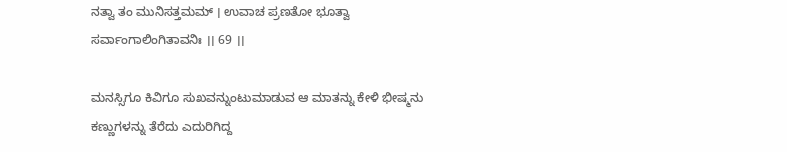ನತ್ವಾ ತಂ ಮುನಿಸತ್ತಮಮ್ । ಉವಾಚ ಪ್ರಣತೋ ಭೂತ್ವಾ ಸರ್ವಾಂಗಾಲಿಂಗಿತಾವನಿಃ ।। 69 ।।

ಮನಸ್ಸಿಗೂ ಕಿವಿಗೂ ಸುಖವನ್ನುಂಟುಮಾಡುವ ಆ ಮಾತನ್ನು ಕೇಳಿ ಭೀಷ್ಮನು ಕಣ್ಣುಗಳನ್ನು ತೆರೆದು ಎದುರಿಗಿದ್ದ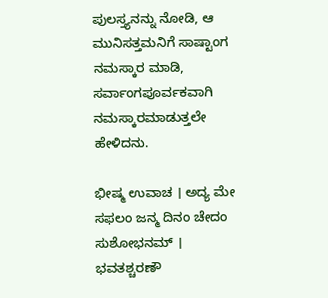ಪುಲಸ್ತ್ಯನನ್ನು ನೋಡಿ, ಆ ಮುನಿಸತ್ತಮನಿಗೆ ಸಾಷ್ಟಾಂಗ ನಮಸ್ಕಾರ ಮಾಡಿ, ಸರ್ವಾಂಗಪೂರ್ವಕವಾಗಿ ನಮಸ್ಕಾರಮಾಡುತ್ತಲೇ ಹೇಳಿದನು.

ಭೀಷ್ಮ ಉವಾಚ । ಅದ್ಯ ಮೇ ಸಫಲಂ ಜನ್ಮ ದಿನಂ ಚೇದಂ ಸುಶೋಭನಮ್ । ಭವತಶ್ಚರಣೌ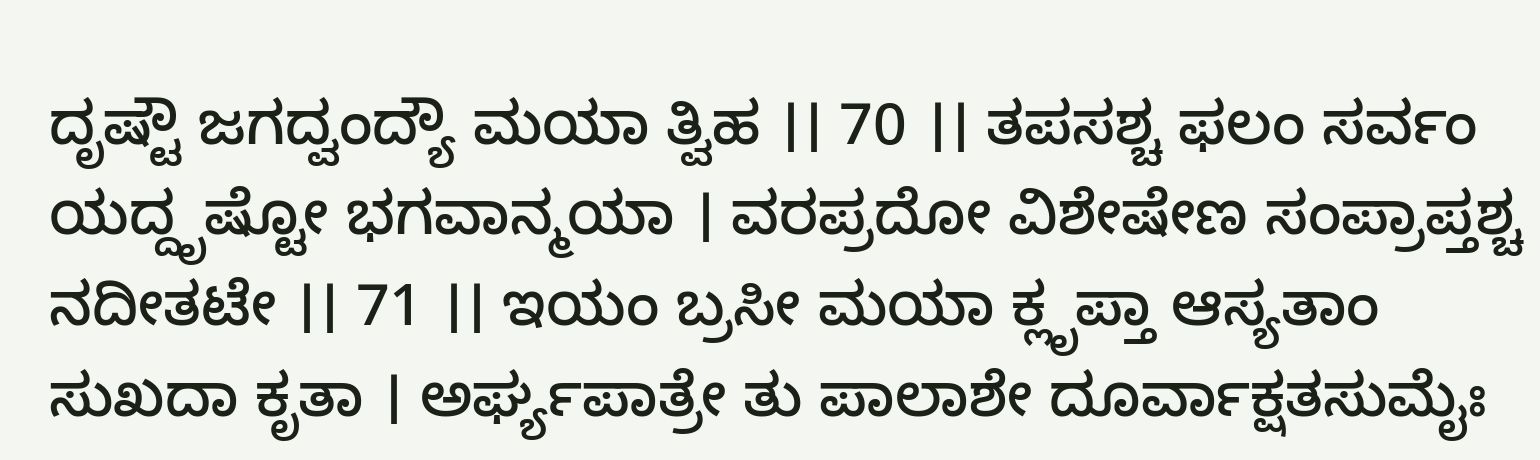ದೃಷ್ಟೌ ಜಗದ್ವಂದ್ಯೌ ಮಯಾ ತ್ವಿಹ ।। 70 ।। ತಪಸಶ್ಚ ಫಲಂ ಸರ್ವಂ ಯದ್ದೃಷ್ಟೋ ಭಗವಾನ್ಮಯಾ । ವರಪ್ರದೋ ವಿಶೇಷೇಣ ಸಂಪ್ರಾಪ್ತಶ್ಚ ನದೀತಟೇ ।। 71 ।। ಇಯಂ ಬ್ರಸೀ ಮಯಾ ಕ್ಲೃಪ್ತಾ ಆಸ್ಯತಾಂ ಸುಖದಾ ಕೃತಾ । ಅರ್ಘ್ಯಪಾತ್ರೇ ತು ಪಾಲಾಶೇ ದೂರ್ವಾಕ್ಷತಸುಮೈಃ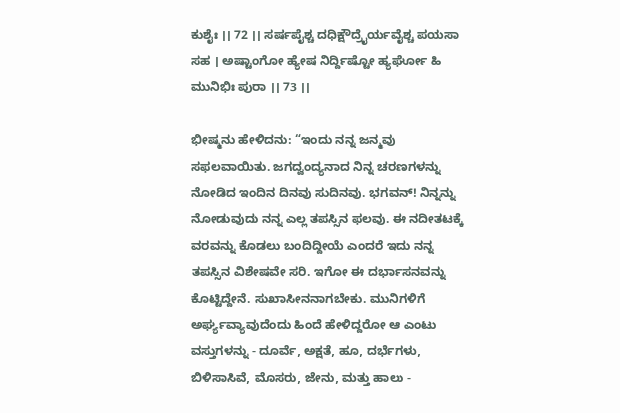ಕುಶೈಃ ।। 72 ।। ಸರ್ಷಪೈಶ್ಚ ದಧಿಕ್ಷೌದ್ರೈರ್ಯವೈಶ್ಚ ಪಯಸಾ ಸಹ । ಅಷ್ಟಾಂಗೋ ಹ್ಯೇಷ ನಿರ್ದ್ದಿಷ್ಟೋ ಹ್ಯರ್ಘೋ ಹಿ ಮುನಿಭಿಃ ಪುರಾ ।। 73 ।।

ಭೀಷ್ಮನು ಹೇಳಿದನು: “ಇಂದು ನನ್ನ ಜನ್ಮವು ಸಫಲವಾಯಿತು. ಜಗದ್ವಂದ್ಯನಾದ ನಿನ್ನ ಚರಣಗಳನ್ನು ನೋಡಿದ ಇಂದಿನ ದಿನವು ಸುದಿನವು. ಭಗವನ್! ನಿನ್ನನ್ನು ನೋಡುವುದು ನನ್ನ ಎಲ್ಲ ತಪಸ್ಸಿನ ಫಲವು. ಈ ನದೀತಟಕ್ಕೆ ವರವನ್ನು ಕೊಡಲು ಬಂದಿದ್ದೀಯೆ ಎಂದರೆ ಇದು ನನ್ನ ತಪಸ್ಸಿನ ವಿಶೇಷವೇ ಸರಿ. ಇಗೋ ಈ ದರ್ಭಾಸನವನ್ನು ಕೊಟ್ಟಿದ್ದೇನೆ. ಸುಖಾಸೀನನಾಗಬೇಕು. ಮುನಿಗಳಿಗೆ ಅರ್ಘ್ಯವ್ಯಾವುದೆಂದು ಹಿಂದೆ ಹೇಳಿದ್ದರೋ ಆ ಎಂಟು ವಸ್ತುಗಳನ್ನು - ದೂರ್ವೆ, ಅಕ್ಷತೆ, ಹೂ, ದರ್ಭೆಗಳು, ಬಿಳಿಸಾಸಿವೆ, ಮೊಸರು, ಜೇನು, ಮತ್ತು ಹಾಲು -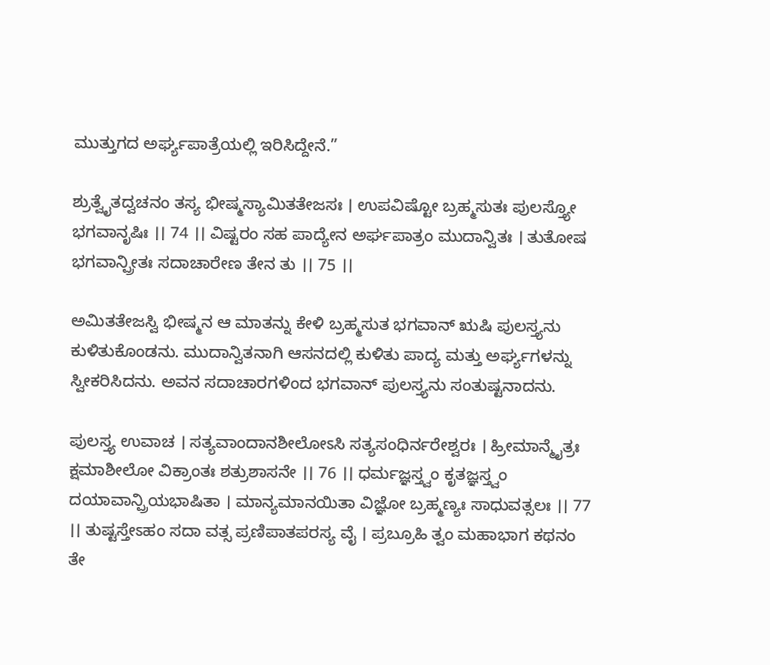ಮುತ್ತುಗದ ಅರ್ಘ್ಯಪಾತ್ರೆಯಲ್ಲಿ ಇರಿಸಿದ್ದೇನೆ.”

ಶ್ರುತ್ವೈತದ್ವಚನಂ ತಸ್ಯ ಭೀಷ್ಮಸ್ಯಾಮಿತತೇಜಸಃ । ಉಪವಿಷ್ಟೋ ಬ್ರಹ್ಮಸುತಃ ಪುಲಸ್ತ್ಯೋ ಭಗವಾನೃಷಿಃ ।। 74 ।। ವಿಷ್ಟರಂ ಸಹ ಪಾದ್ಯೇನ ಅರ್ಘಪಾತ್ರಂ ಮುದಾನ್ವಿತಃ । ತುತೋಷ ಭಗವಾನ್ಪ್ರೀತಃ ಸದಾಚಾರೇಣ ತೇನ ತು ।। 75 ।।

ಅಮಿತತೇಜಸ್ವಿ ಭೀಷ್ಮನ ಆ ಮಾತನ್ನು ಕೇಳಿ ಬ್ರಹ್ಮಸುತ ಭಗವಾನ್ ಋಷಿ ಪುಲಸ್ತ್ಯನು ಕುಳಿತುಕೊಂಡನು. ಮುದಾನ್ವಿತನಾಗಿ ಆಸನದಲ್ಲಿ ಕುಳಿತು ಪಾದ್ಯ ಮತ್ತು ಅರ್ಘ್ಯಗಳನ್ನು ಸ್ವೀಕರಿಸಿದನು. ಅವನ ಸದಾಚಾರಗಳಿಂದ ಭಗವಾನ್ ಪುಲಸ್ತ್ಯನು ಸಂತುಷ್ಟನಾದನು.

ಪುಲಸ್ತ್ಯ ಉವಾಚ । ಸತ್ಯವಾಂದಾನಶೀಲೋಽಸಿ ಸತ್ಯಸಂಧಿರ್ನರೇಶ್ವರಃ । ಹ್ರೀಮಾನ್ಮೈತ್ರಃ ಕ್ಷಮಾಶೀಲೋ ವಿಕ್ರಾಂತಃ ಶತ್ರುಶಾಸನೇ ।। 76 ।। ಧರ್ಮಜ್ಞಸ್ತ್ವಂ ಕೃತಜ್ಞಸ್ತ್ವಂ ದಯಾವಾನ್ಪ್ರಿಯಭಾಷಿತಾ । ಮಾನ್ಯಮಾನಯಿತಾ ವಿಜ್ಞೋ ಬ್ರಹ್ಮಣ್ಯಃ ಸಾಧುವತ್ಸಲಃ ।। 77 ।। ತುಷ್ಟಸ್ತೇಽಹಂ ಸದಾ ವತ್ಸ ಪ್ರಣಿಪಾತಪರಸ್ಯ ವೈ । ಪ್ರಬ್ರೂಹಿ ತ್ವಂ ಮಹಾಭಾಗ ಕಥನಂ ತೇ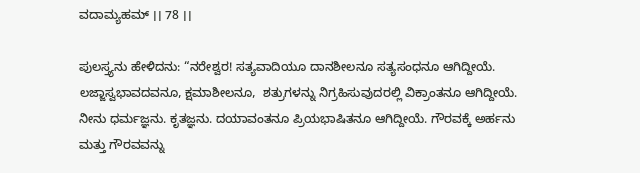ವದಾಮ್ಯಹಮ್ ।। 78 ।।

ಪುಲಸ್ತ್ಯನು ಹೇಳಿದನು: “ನರೇಶ್ವರ! ಸತ್ಯವಾದಿಯೂ ದಾನಶೀಲನೂ ಸತ್ಯಸಂಧನೂ ಆಗಿದ್ದೀಯೆ. ಲಜ್ಜಾಸ್ವಭಾವದವನೂ, ಕ್ಷಮಾಶೀಲನೂ,  ಶತ್ರುಗಳನ್ನು ನಿಗ್ರಹಿಸುವುದರಲ್ಲಿ ವಿಕ್ರಾಂತನೂ ಆಗಿದ್ದೀಯೆ. ನೀನು ಧರ್ಮಜ್ಞನು. ಕೃತಜ್ಞನು. ದಯಾವಂತನೂ ಪ್ರಿಯಭಾಷಿತನೂ ಆಗಿದ್ದೀಯೆ. ಗೌರವಕ್ಕೆ ಅರ್ಹನು ಮತ್ತು ಗೌರವವನ್ನು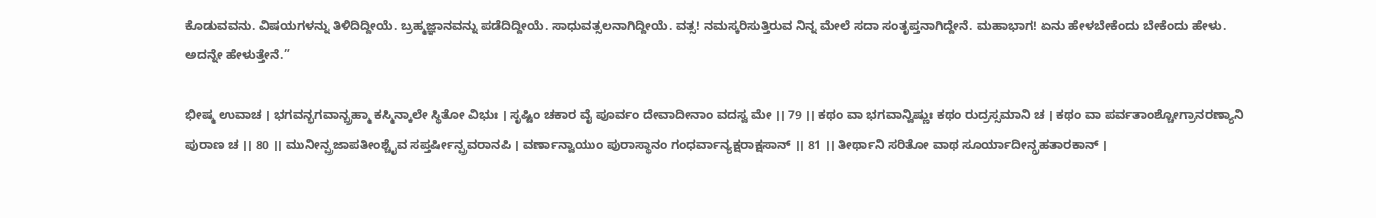ಕೊಡುವವನು. ವಿಷಯಗಳನ್ನು ತಿಳಿದಿದ್ದೀಯೆ. ಬ್ರಹ್ಮಜ್ಞಾನವನ್ನು ಪಡೆದಿದ್ದೀಯೆ. ಸಾಧುವತ್ಸಲನಾಗಿದ್ದೀಯೆ. ವತ್ಸ! ನಮಸ್ಕರಿಸುತ್ತಿರುವ ನಿನ್ನ ಮೇಲೆ ಸದಾ ಸಂತೃಪ್ತನಾಗಿದ್ದೇನೆ. ಮಹಾಭಾಗ! ಏನು ಹೇಳಬೇಕೆಂದು ಬೇಕೆಂದು ಹೇಳು. ಅದನ್ನೇ ಹೇಳುತ್ತೇನೆ.”

ಭೀಷ್ಮ ಉವಾಚ । ಭಗವನ್ಭಗವಾನ್ಬ್ರಹ್ಮಾ ಕಸ್ಮಿನ್ಕಾಲೇ ಸ್ಥಿತೋ ವಿಭುಃ । ಸೃಷ್ಟಿಂ ಚಕಾರ ವೈ ಪೂರ್ವಂ ದೇವಾದೀನಾಂ ವದಸ್ವ ಮೇ ।। 79 ।। ಕಥಂ ವಾ ಭಗವಾನ್ವಿಷ್ಣುಃ ಕಥಂ ರುದ್ರಸ್ಸಮಾನಿ ಚ । ಕಥಂ ವಾ ಪರ್ವತಾಂಶ್ಚೋಗ್ರಾನರಣ್ಯಾನಿ ಪುರಾಣ ಚ ।। 80 ।। ಮುನೀನ್ಪ್ರಜಾಪತೀಂಶ್ಚೈವ ಸಪ್ತರ್ಷೀನ್ಪ್ರವರಾನಪಿ । ವರ್ಣಾನ್ವಾಯುಂ ಪುರಾಸ್ಥಾನಂ ಗಂಧರ್ವಾನ್ಯಕ್ಷರಾಕ್ಷಸಾನ್ ।। 81 ।। ತೀರ್ಥಾನಿ ಸರಿತೋ ವಾಥ ಸೂರ್ಯಾದೀನ್ಗ್ರಹತಾರಕಾನ್ ।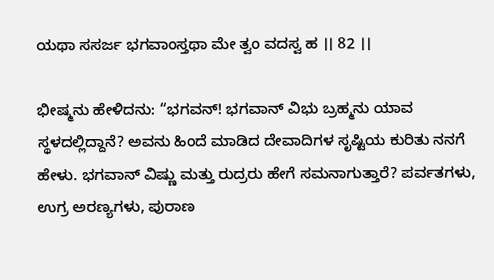ಯಥಾ ಸಸರ್ಜ ಭಗವಾಂಸ್ತಥಾ ಮೇ ತ್ವಂ ವದಸ್ವ ಹ ।। 82 ।।

ಭೀಷ್ಮನು ಹೇಳಿದನು: “ಭಗವನ್! ಭಗವಾನ್ ವಿಭು ಬ್ರಹ್ಮನು ಯಾವ ಸ್ಥಳದಲ್ಲಿದ್ದಾನೆ? ಅವನು ಹಿಂದೆ ಮಾಡಿದ ದೇವಾದಿಗಳ ಸೃಷ್ಟಿಯ ಕುರಿತು ನನಗೆ ಹೇಳು. ಭಗವಾನ್ ವಿಷ್ಣು ಮತ್ತು ರುದ್ರರು ಹೇಗೆ ಸಮನಾಗುತ್ತಾರೆ? ಪರ್ವತಗಳು, ಉಗ್ರ ಅರಣ್ಯಗಳು, ಪುರಾಣ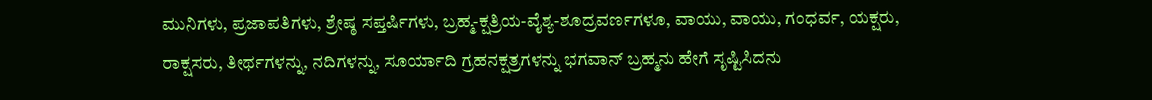ಮುನಿಗಳು, ಪ್ರಜಾಪತಿಗಳು, ಶ್ರೇಷ್ಠ ಸಪ್ತರ್ಷಿಗಳು, ಬ್ರಹ್ಮ-ಕ್ಷತ್ರಿಯ-ವೈಶ್ಯ-ಶೂದ್ರವರ್ಣಗಳೂ, ವಾಯು, ವಾಯು, ಗಂಧರ್ವ, ಯಕ್ಷರು, ರಾಕ್ಷಸರು, ತೀರ್ಥಗಳನ್ನು, ನದಿಗಳನ್ನು, ಸೂರ್ಯಾದಿ ಗ್ರಹನಕ್ಷತ್ರಗಳನ್ನು ಭಗವಾನ್ ಬ್ರಹ್ಮನು ಹೇಗೆ ಸೃಷ್ಟಿಸಿದನು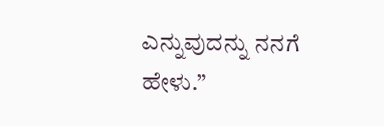ಎನ್ನುವುದನ್ನು ನನಗೆ ಹೇಳು.”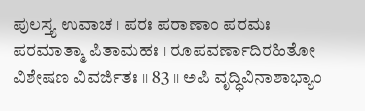ಪುಲಸ್ತ್ಯ ಉವಾಚ । ಪರಃ ಪರಾಣಾಂ ಪರಮಃ ಪರಮಾತ್ಮಾ ಪಿತಾಮಹಃ । ರೂಪವರ್ಣಾದಿರಹಿತೋ ವಿಶೇಷಣ ವಿವರ್ಜಿತಃ ।। 83 ।। ಅಪಿ ವೃದ್ಧಿವಿನಾಶಾಭ್ಯಾಂ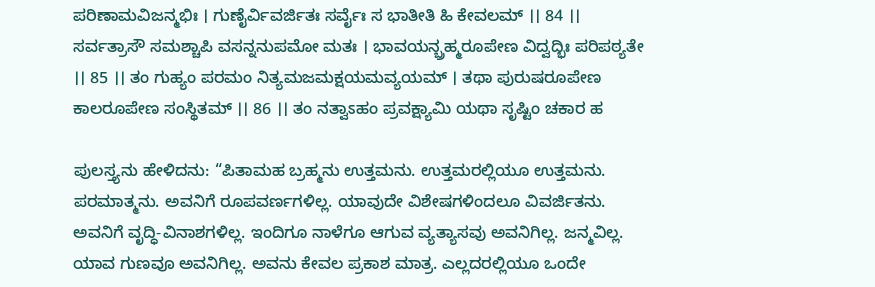ಪರಿಣಾಮವಿಜನ್ಮಭಿಃ । ಗುಣೈರ್ವಿವರ್ಜಿತಃ ಸರ್ವೈಃ ಸ ಭಾತೀತಿ ಹಿ ಕೇವಲಮ್ ।। 84 ।। ಸರ್ವತ್ರಾಸೌ ಸಮಶ್ಚಾಪಿ ವಸನ್ನನುಪಮೋ ಮತಃ । ಭಾವಯನ್ಬ್ರಹ್ಮರೂಪೇಣ ವಿದ್ವದ್ಭಿಃ ಪರಿಪಠ್ಯತೇ ।। 85 ।। ತಂ ಗುಹ್ಯಂ ಪರಮಂ ನಿತ್ಯಮಜಮಕ್ಷಯಮವ್ಯಯಮ್ । ತಥಾ ಪುರುಷರೂಪೇಣ ಕಾಲರೂಪೇಣ ಸಂಸ್ಥಿತಮ್ ।। 86 ।। ತಂ ನತ್ವಾಽಹಂ ಪ್ರವಕ್ಷ್ಯಾಮಿ ಯಥಾ ಸೃಷ್ಟಿಂ ಚಕಾರ ಹ

ಪುಲಸ್ತ್ಯನು ಹೇಳಿದನು: “ಪಿತಾಮಹ ಬ್ರಹ್ಮನು ಉತ್ತಮನು. ಉತ್ತಮರಲ್ಲಿಯೂ ಉತ್ತಮನು. ಪರಮಾತ್ಮನು. ಅವನಿಗೆ ರೂಪವರ್ಣಗಳಿಲ್ಲ. ಯಾವುದೇ ವಿಶೇಷಗಳಿಂದಲೂ ವಿವರ್ಜಿತನು. ಅವನಿಗೆ ವೃದ್ಧಿ-ವಿನಾಶಗಳಿಲ್ಲ. ಇಂದಿಗೂ ನಾಳೆಗೂ ಆಗುವ ವ್ಯತ್ಯಾಸವು ಅವನಿಗಿಲ್ಲ. ಜನ್ಮವಿಲ್ಲ. ಯಾವ ಗುಣವೂ ಅವನಿಗಿಲ್ಲ. ಅವನು ಕೇವಲ ಪ್ರಕಾಶ ಮಾತ್ರ. ಎಲ್ಲದರಲ್ಲಿಯೂ ಒಂದೇ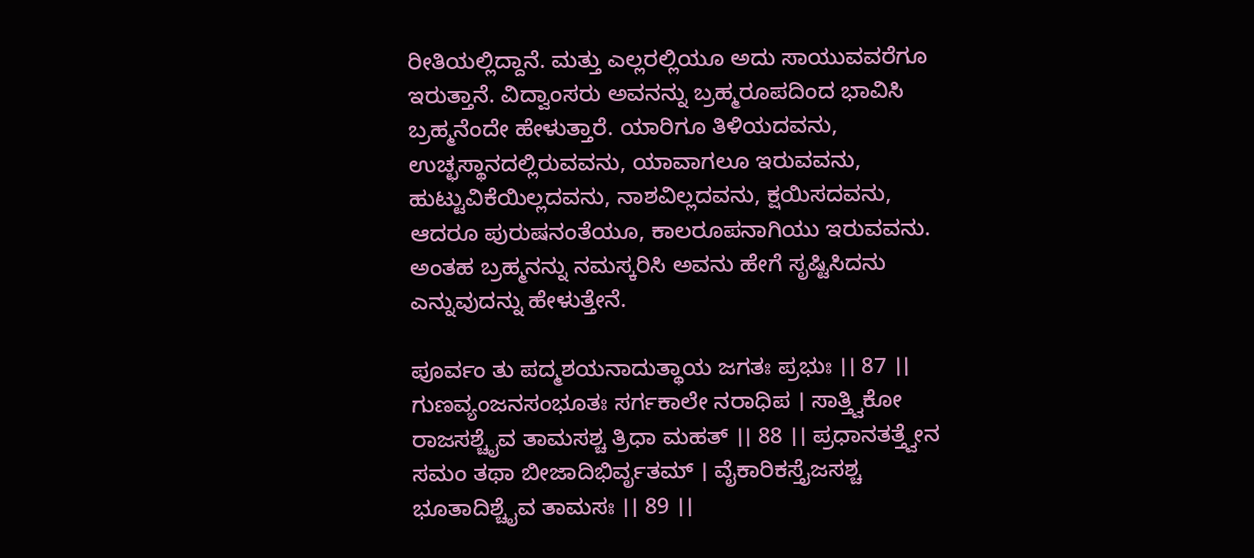ರೀತಿಯಲ್ಲಿದ್ದಾನೆ. ಮತ್ತು ಎಲ್ಲರಲ್ಲಿಯೂ ಅದು ಸಾಯುವವರೆಗೂ ಇರುತ್ತಾನೆ. ವಿದ್ವಾಂಸರು ಅವನನ್ನು ಬ್ರಹ್ಮರೂಪದಿಂದ ಭಾವಿಸಿ ಬ್ರಹ್ಮನೆಂದೇ ಹೇಳುತ್ತಾರೆ. ಯಾರಿಗೂ ತಿಳಿಯದವನು, ಉಚ್ಛಸ್ಥಾನದಲ್ಲಿರುವವನು, ಯಾವಾಗಲೂ ಇರುವವನು, ಹುಟ್ಟುವಿಕೆಯಿಲ್ಲದವನು, ನಾಶವಿಲ್ಲದವನು, ಕ್ಷಯಿಸದವನು, ಆದರೂ ಪುರುಷನಂತೆಯೂ, ಕಾಲರೂಪನಾಗಿಯು ಇರುವವನು. ಅಂತಹ ಬ್ರಹ್ಮನನ್ನು ನಮಸ್ಕರಿಸಿ ಅವನು ಹೇಗೆ ಸೃಷ್ಟಿಸಿದನು ಎನ್ನುವುದನ್ನು ಹೇಳುತ್ತೇನೆ.

ಪೂರ್ವಂ ತು ಪದ್ಮಶಯನಾದುತ್ಥಾಯ ಜಗತಃ ಪ್ರಭುಃ ।। 87 ।। ಗುಣವ್ಯಂಜನಸಂಭೂತಃ ಸರ್ಗಕಾಲೇ ನರಾಧಿಪ । ಸಾತ್ತ್ವಿಕೋ ರಾಜಸಶ್ಚೈವ ತಾಮಸಶ್ಚ ತ್ರಿಧಾ ಮಹತ್ ।। 88 ।। ಪ್ರಧಾನತತ್ತ್ವೇನ ಸಮಂ ತಥಾ ಬೀಜಾದಿಭಿರ್ವೃತಮ್ । ವೈಕಾರಿಕಸ್ತೈಜಸಶ್ಚ ಭೂತಾದಿಶ್ಚೈವ ತಾಮಸಃ ।। 89 ।।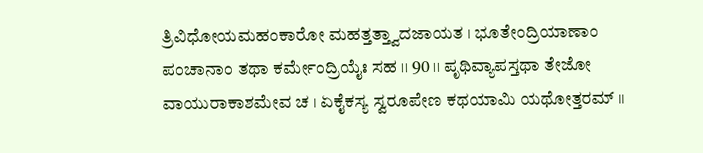ತ್ರಿವಿಧೋಯಮಹಂಕಾರೋ ಮಹತ್ತತ್ತ್ವಾದಜಾಯತ । ಭೂತೇಂದ್ರಿಯಾಣಾಂ ಪಂಚಾನಾಂ ತಥಾ ಕರ್ಮೇಂದ್ರಿಯೈಃ ಸಹ ।। 90 ।। ಪೃಥಿವ್ಯಾಪಸ್ತಥಾ ತೇಜೋ ವಾಯುರಾಕಾಶಮೇವ ಚ । ಏಕೈಕಸ್ಯ ಸ್ವರೂಪೇಣ ಕಥಯಾಮಿ ಯಥೋತ್ತರಮ್ ।।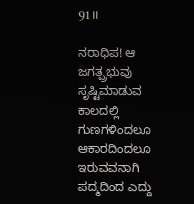91 ।।

ನರಾಧಿಪ! ಆ ಜಗತ್ಪ್ರಭುವು ಸೃಷ್ಟಿಮಾಡುವ ಕಾಲದಲ್ಲಿ ಗುಣಗಳಿಂದಲೂ ಆಕಾರದಿಂದಲೂ ಇರುವವನಾಗಿ ಪದ್ಮದಿಂದ ಎದ್ದು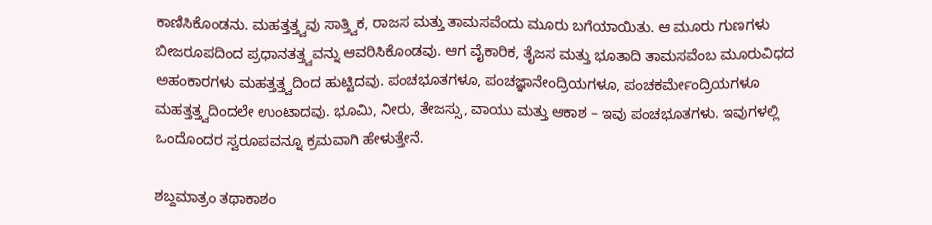ಕಾಣಿಸಿಕೊಂಡನು. ಮಹತ್ತತ್ತ್ವವು ಸಾತ್ತ್ವಿಕ, ರಾಜಸ ಮತ್ತು ತಾಮಸವೆಂದು ಮೂರು ಬಗೆಯಾಯಿತು. ಆ ಮೂರು ಗುಣಗಳು ಬೀಜರೂಪದಿಂದ ಪ್ರಧಾನತತ್ತ್ವವನ್ನು ಆವರಿಸಿಕೊಂಡವು. ಆಗ ವೈಕಾರಿಕ, ತೈಜಸ ಮತ್ತು ಭೂತಾದಿ ತಾಮಸವೆಂಬ ಮೂರುವಿಧದ ಅಹಂಕಾರಗಳು ಮಹತ್ತತ್ತ್ವದಿಂದ ಹುಟ್ಟಿದವು. ಪಂಚಭೂತಗಳೂ, ಪಂಚಜ್ಞಾನೇಂದ್ರಿಯಗಳೂ, ಪಂಚಕರ್ಮೇಂದ್ರಿಯಗಳೂ ಮಹತ್ತತ್ತ್ವದಿಂದಲೇ ಉಂಟಾದವು. ಭೂಮಿ, ನೀರು, ತೇಜಸ್ಸು, ವಾಯು ಮತ್ತು ಆಕಾಶ – ಇವು ಪಂಚಭೂತಗಳು. ಇವುಗಳಲ್ಲಿ ಒಂದೊಂದರ ಸ್ವರೂಪವನ್ನೂ ಕ್ರಮವಾಗಿ ಹೇಳುತ್ತೇನೆ.

ಶಬ್ದಮಾತ್ರಂ ತಥಾಕಾಶಂ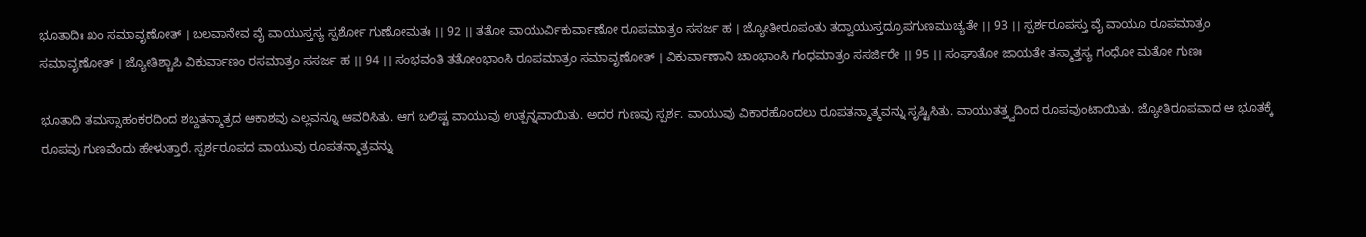ಭೂತಾದಿಃ ಖಂ ಸಮಾವೃಣೋತ್ । ಬಲವಾನೇವ ವೈ ವಾಯುಸ್ತಸ್ಯ ಸ್ಪರ್ಶೋ ಗುಣೋಮತಃ ।। 92 ।। ತತೋ ವಾಯುರ್ವಿಕುರ್ವಾಣೋ ರೂಪಮಾತ್ರಂ ಸಸರ್ಜ ಹ । ಜ್ಯೋತೀರೂಪಂತು ತದ್ವಾಯುಸ್ತದ್ರೂಪಗುಣಮುಚ್ಯತೇ ।। 93 ।। ಸ್ಪರ್ಶರೂಪಸ್ತು ವೈ ವಾಯೂ ರೂಪಮಾತ್ರಂ ಸಮಾವೃಣೋತ್ । ಜ್ಯೋತಿಶ್ಚಾಪಿ ವಿಕುರ್ವಾಣಂ ರಸಮಾತ್ರಂ ಸಸರ್ಜ ಹ ।। 94 ।। ಸಂಭವಂತಿ ತತೋಂಭಾಂಸಿ ರೂಪಮಾತ್ರಂ ಸಮಾವೃಣೋತ್ । ವಿಕುರ್ವಾಣಾನಿ ಚಾಂಭಾಂಸಿ ಗಂಧಮಾತ್ರಂ ಸಸರ್ಜಿರೇ ।। 95 ।। ಸಂಘಾತೋ ಜಾಯತೇ ತಸ್ಮಾತ್ತಸ್ಯ ಗಂಧೋ ಮತೋ ಗುಣಃ

ಭೂತಾದಿ ತಮಸ್ಸಾಹಂಕರದಿಂದ ಶಬ್ದತನ್ಮಾತ್ರದ ಆಕಾಶವು ಎಲ್ಲವನ್ನೂ ಆವರಿಸಿತು. ಆಗ ಬಲಿಷ್ಟ ವಾಯುವು ಉತ್ಪನ್ನವಾಯಿತು. ಅದರ ಗುಣವು ಸ್ಪರ್ಶ. ವಾಯುವು ವಿಕಾರಹೊಂದಲು ರೂಪತನ್ಮಾತ್ಮವನ್ನು ಸೃಷ್ಟಿಸಿತು. ವಾಯುತತ್ತ್ವದಿಂದ ರೂಪವುಂಟಾಯಿತು. ಜ್ಯೋತಿರೂಪವಾದ ಆ ಭೂತಕ್ಕೆ ರೂಪವು ಗುಣವೆಂದು ಹೇಳುತ್ತಾರೆ. ಸ್ಪರ್ಶರೂಪದ ವಾಯುವು ರೂಪತನ್ಮಾತ್ರವನ್ನು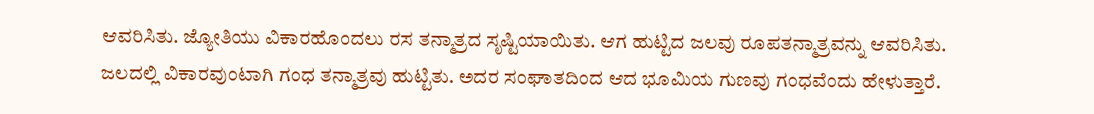ಆವರಿಸಿತು. ಜ್ಯೋತಿಯು ವಿಕಾರಹೊಂದಲು ರಸ ತನ್ಮಾತ್ರದ ಸೃಷ್ಟಿಯಾಯಿತು. ಆಗ ಹುಟ್ಟಿದ ಜಲವು ರೂಪತನ್ಮಾತ್ರವನ್ನು ಆವರಿಸಿತು. ಜಲದಲ್ಲಿ ವಿಕಾರವುಂಟಾಗಿ ಗಂಧ ತನ್ಮಾತ್ರವು ಹುಟ್ಟಿತು. ಅದರ ಸಂಘಾತದಿಂದ ಆದ ಭೂಮಿಯ ಗುಣವು ಗಂಧವೆಂದು ಹೇಳುತ್ತಾರೆ.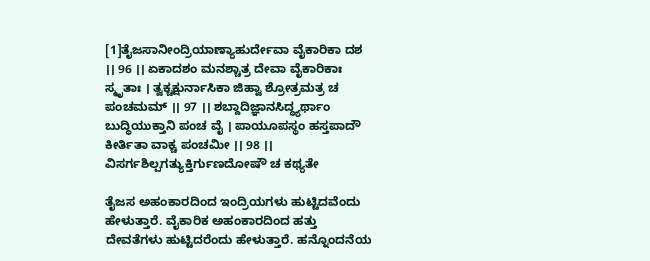[1]ತೈಜಸಾನೀಂದ್ರಿಯಾಣ್ಯಾಹುರ್ದೇವಾ ವೈಕಾರಿಕಾ ದಶ ।। 96 ।। ಏಕಾದಶಂ ಮನಶ್ಚಾತ್ರ ದೇವಾ ವೈಕಾರಿಕಾಃ ಸ್ಮೃತಾಃ । ತ್ವಕ್ಚಕ್ಷುರ್ನಾಸಿಕಾ ಜಿಹ್ವಾ ಶ್ರೋತ್ರಮತ್ರ ಚ ಪಂಚಮಮ್ ।। 97 ।। ಶಬ್ದಾದಿಜ್ಞಾನಸಿದ್ಧ್ಯರ್ಥಾಂ ಬುದ್ಧಿಯುಕ್ತಾನಿ ಪಂಚ ವೈ । ಪಾಯೂಪಸ್ಥಂ ಹಸ್ತಪಾದೌ ಕೀರ್ತಿತಾ ವಾಕ್ಚ ಪಂಚಮೀ ।। 98 ।। ವಿಸರ್ಗಶಿಲ್ಪಗತ್ಯುಕ್ತಿರ್ಗುಣದೋಷೌ ಚ ಕಥ್ಯತೇ

ತೈಜಸ ಅಹಂಕಾರದಿಂದ ಇಂದ್ರಿಯಗಳು ಹುಟ್ಟಿದವೆಂದು ಹೇಳುತ್ತಾರೆ. ವೈಕಾರಿಕ ಅಹಂಕಾರದಿಂದ ಹತ್ತು ದೇವತೆಗಳು ಹುಟ್ಟಿದರೆಂದು ಹೇಳುತ್ತಾರೆ. ಹನ್ನೊಂದನೆಯ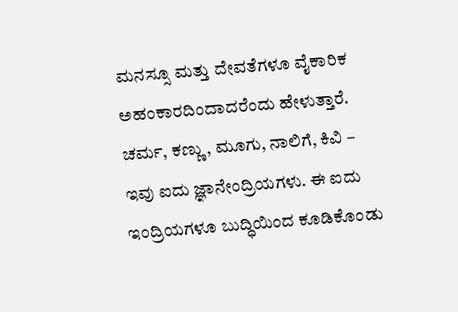ಮನಸ್ಸೂ ಮತ್ತು ದೇವತೆಗಳೂ ವೈಕಾರಿಕ ಅಹಂಕಾರದಿಂದಾದರೆಂದು ಹೇಳುತ್ತಾರೆ. ಚರ್ಮ, ಕಣ್ಣು, ಮೂಗು, ನಾಲಿಗೆ, ಕಿವಿ – ಇವು ಐದು ಜ್ಞಾನೇಂದ್ರಿಯಗಳು. ಈ ಐದು ಇಂದ್ರಿಯಗಳೂ ಬುದ್ಧಿಯಿಂದ ಕೂಡಿಕೊಂಡು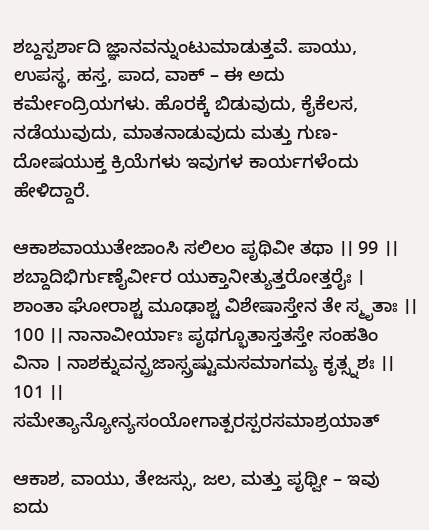ಶಬ್ದಸ್ಪರ್ಶಾದಿ ಜ್ಞಾನವನ್ನುಂಟುಮಾಡುತ್ತವೆ. ಪಾಯು, ಉಪಸ್ಥ, ಹಸ್ತ, ಪಾದ, ವಾಕ್ – ಈ ಅದು ಕರ್ಮೇಂದ್ರಿಯಗಳು. ಹೊರಕ್ಕೆ ಬಿಡುವುದು, ಕೈಕೆಲಸ, ನಡೆಯುವುದು, ಮಾತನಾಡುವುದು ಮತ್ತು ಗುಣ-ದೋಷಯುಕ್ತ ಕ್ರಿಯೆಗಳು ಇವುಗಳ ಕಾರ್ಯಗಳೆಂದು ಹೇಳಿದ್ದಾರೆ.

ಆಕಾಶವಾಯುತೇಜಾಂಸಿ ಸಲಿಲಂ ಪೃಥಿವೀ ತಥಾ ।। 99 ।। ಶಬ್ದಾದಿಭಿರ್ಗುಣೈರ್ವೀರ ಯುಕ್ತಾನೀತ್ಯುತ್ತರೋತ್ತರೈಃ । ಶಾಂತಾ ಘೋರಾಶ್ಚ ಮೂಢಾಶ್ಚ ವಿಶೇಷಾಸ್ತೇನ ತೇ ಸ್ಮೃತಾಃ ।। 100 ।। ನಾನಾವೀರ್ಯಾಃ ಪೃಥಗ್ಭೂತಾಸ್ತತಸ್ತೇ ಸಂಹತಿಂ ವಿನಾ । ನಾಶಕ್ನುವನ್ಪ್ರಜಾಸ್ಸ್ರಷ್ಟುಮಸಮಾಗಮ್ಯ ಕೃತ್ಸ್ನಶಃ ।। 101 ।। ಸಮೇತ್ಯಾನ್ಯೋನ್ಯಸಂಯೋಗಾತ್ಪರಸ್ಪರಸಮಾಶ್ರಯಾತ್

ಆಕಾಶ, ವಾಯು, ತೇಜಸ್ಸು, ಜಲ, ಮತ್ತು ಪೃಥ್ವೀ – ಇವು ಐದು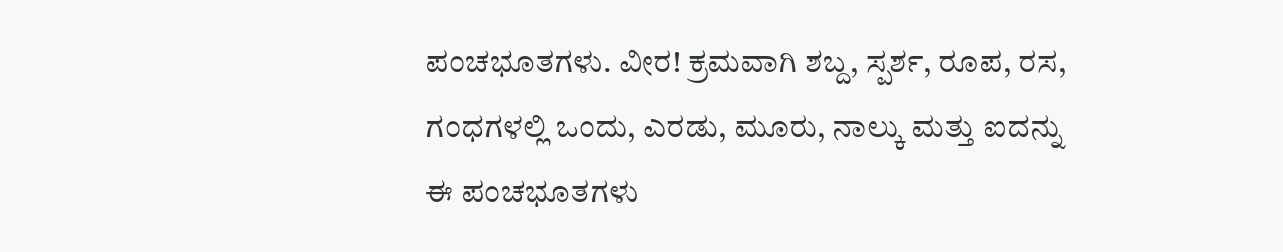ಪಂಚಭೂತಗಳು. ವೀರ! ಕ್ರಮವಾಗಿ ಶಬ್ದ, ಸ್ಪರ್ಶ, ರೂಪ, ರಸ, ಗಂಧಗಳಲ್ಲಿ ಒಂದು, ಎರಡು, ಮೂರು, ನಾಲ್ಕು ಮತ್ತು ಐದನ್ನು ಈ ಪಂಚಭೂತಗಳು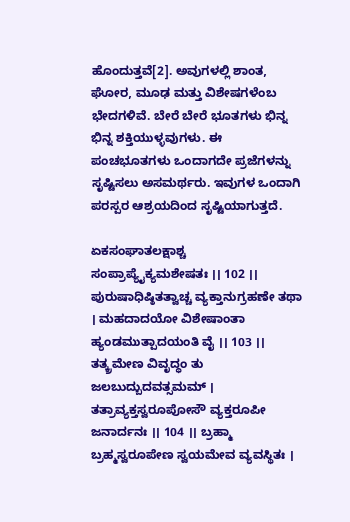ಹೊಂದುತ್ತವೆ[2]. ಅವುಗಳಲ್ಲಿ ಶಾಂತ, ಘೋರ, ಮೂಢ ಮತ್ತು ವಿಶೇಷಗಳೆಂಬ ಭೇದಗಳಿವೆ. ಬೇರೆ ಬೇರೆ ಭೂತಗಳು ಭಿನ್ನ ಭಿನ್ನ ಶಕ್ತಿಯುಳ್ಳವುಗಳು. ಈ ಪಂಚಭೂತಗಳು ಒಂದಾಗದೇ ಪ್ರಜೆಗಳನ್ನು ಸೃಷ್ಟಿಸಲು ಅಸಮರ್ಥರು. ಇವುಗಳ ಒಂದಾಗಿ ಪರಸ್ಪರ ಆಶ್ರಯದಿಂದ ಸೃಷ್ಟಿಯಾಗುತ್ತದೆ.

ಏಕಸಂಘಾತಲಕ್ಷಾಶ್ಚ ಸಂಪ್ರಾಪ್ಯೈಕ್ಯಮಶೇಷತಃ ।। 102 ।। ಪುರುಷಾಧಿಷ್ಠಿತತ್ವಾಚ್ಚ ವ್ಯಕ್ತಾನುಗ್ರಹಣೇ ತಥಾ । ಮಹದಾದಯೋ ವಿಶೇಷಾಂತಾ ಹ್ಯಂಡಮುತ್ಪಾದಯಂತಿ ವೈ ।। 103 ।। ತತ್ಕ್ರಮೇಣ ವಿವೃದ್ಧಂ ತು ಜಲಬುದ್ಬುದವತ್ಸಮಮ್ । ತತ್ರಾವ್ಯಕ್ತಸ್ವರೂಪೋಸೌ ವ್ಯಕ್ತರೂಪೀ ಜನಾರ್ದನಃ ।। 104 ।। ಬ್ರಹ್ಮಾ ಬ್ರಹ್ಮಸ್ವರೂಪೇಣ ಸ್ವಯಮೇವ ವ್ಯವಸ್ಥಿತಃ ।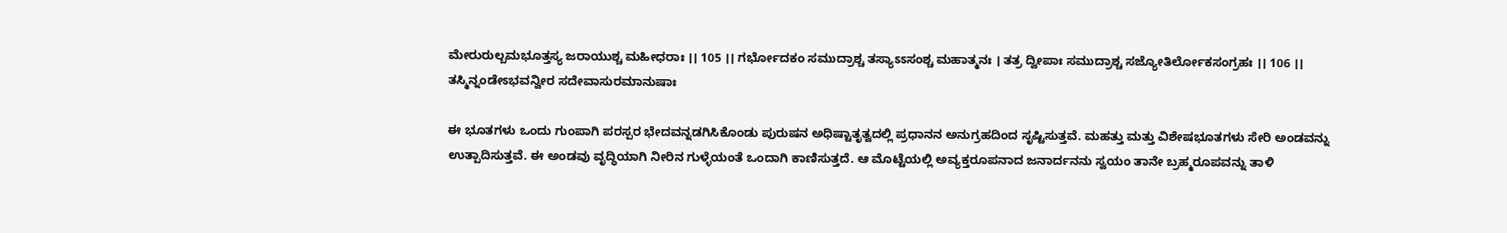ಮೇರುರುಲ್ಬಮಭೂತ್ತಸ್ಯ ಜರಾಯುಶ್ಚ ಮಹೀಧರಾಃ ।। 105 ।। ಗರ್ಭೋದಕಂ ಸಮುದ್ರಾಶ್ಚ ತಸ್ಯಾಽಽಸಂಶ್ಚ ಮಹಾತ್ಮನಃ । ತತ್ರ ದ್ವೀಪಾಃ ಸಮುದ್ರಾಶ್ಚ ಸಜ್ಯೋತಿರ್ಲೋಕಸಂಗ್ರಹಃ ।। 106 ।। ತಸ್ಮಿನ್ನಂಡೇಽಭವನ್ವೀರ ಸದೇವಾಸುರಮಾನುಷಾಃ

ಈ ಭೂತಗಳು ಒಂದು ಗುಂಪಾಗಿ ಪರಸ್ಪರ ಭೇದವನ್ನಡಗಿಸಿಕೊಂಡು ಪುರುಷನ ಅಧಿಷ್ಟಾತೃತ್ವದಲ್ಲಿ ಪ್ರಧಾನನ ಅನುಗ್ರಹದಿಂದ ಸೃಷ್ಟಿಸುತ್ತವೆ. ಮಹತ್ತು ಮತ್ತು ವಿಶೇಷಭೂತಗಳು ಸೇರಿ ಅಂಡವನ್ನು ಉತ್ಪಾದಿಸುತ್ತವೆ. ಈ ಅಂಡವು ವೃದ್ಧಿಯಾಗಿ ನೀರಿನ ಗುಳ್ಳೆಯಂತೆ ಒಂದಾಗಿ ಕಾಣಿಸುತ್ತದೆ. ಆ ಮೊಟ್ಟೆಯಲ್ಲಿ ಅವ್ಯಕ್ತರೂಪನಾದ ಜನಾರ್ದನನು ಸ್ವಯಂ ತಾನೇ ಬ್ರಹ್ಮರೂಪವನ್ನು ತಾಳಿ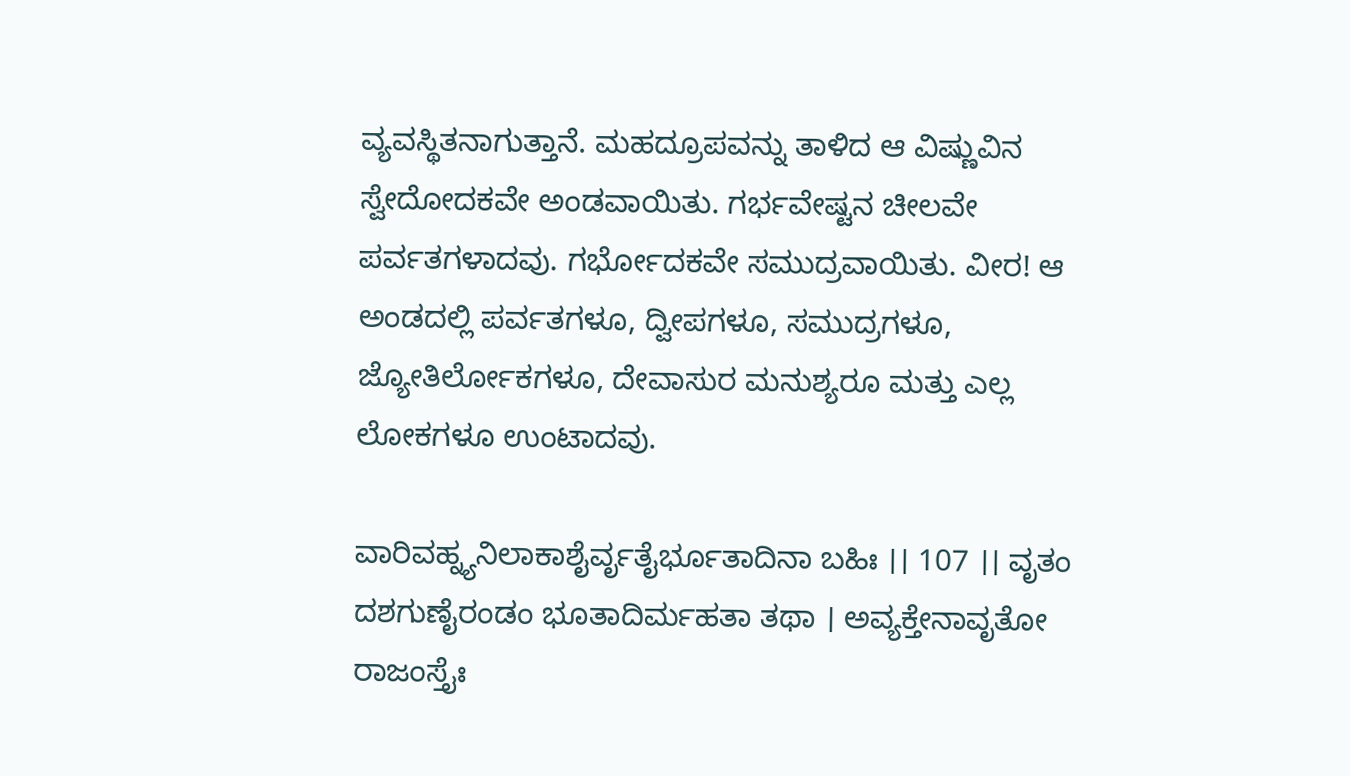ವ್ಯವಸ್ಥಿತನಾಗುತ್ತಾನೆ. ಮಹದ್ರೂಪವನ್ನು ತಾಳಿದ ಆ ವಿಷ್ಣುವಿನ ಸ್ವೇದೋದಕವೇ ಅಂಡವಾಯಿತು. ಗರ್ಭವೇಷ್ಟನ ಚೀಲವೇ ಪರ್ವತಗಳಾದವು. ಗರ್ಭೋದಕವೇ ಸಮುದ್ರವಾಯಿತು. ವೀರ! ಆ ಅಂಡದಲ್ಲಿ ಪರ್ವತಗಳೂ, ದ್ವೀಪಗಳೂ, ಸಮುದ್ರಗಳೂ, ಜ್ಯೋತಿರ್ಲೋಕಗಳೂ, ದೇವಾಸುರ ಮನುಶ್ಯರೂ ಮತ್ತು ಎಲ್ಲ ಲೋಕಗಳೂ ಉಂಟಾದವು.

ವಾರಿವಹ್ನ್ಯನಿಲಾಕಾಶೈರ್ವೃತೈರ್ಭೂತಾದಿನಾ ಬಹಿಃ ।। 107 ।। ವೃತಂ ದಶಗುಣೈರಂಡಂ ಭೂತಾದಿರ್ಮಹತಾ ತಥಾ । ಅವ್ಯಕ್ತೇನಾವೃತೋ ರಾಜಂಸ್ತೈಃ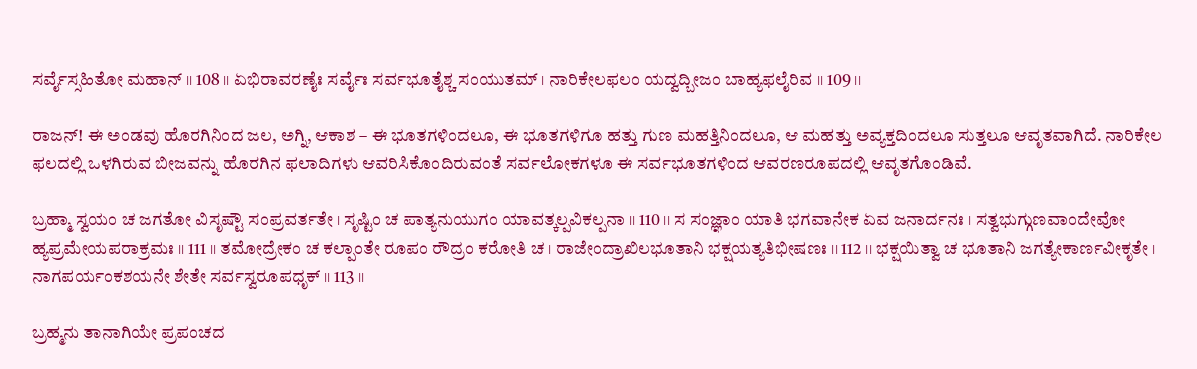ಸರ್ವೈಸ್ಸಹಿತೋ ಮಹಾನ್ ।। 108 ।। ಏಭಿರಾವರಣೈಃ ಸರ್ವೈಃ ಸರ್ವಭೂತೈಶ್ಚ ಸಂಯುತಮ್ । ನಾರಿಕೇಲಫಲಂ ಯದ್ವದ್ಬೀಜಂ ಬಾಹ್ಯಫಲೈರಿವ ।। 109 ।।

ರಾಜನ್! ಈ ಅಂಡವು ಹೊರಗಿನಿಂದ ಜಲ, ಅಗ್ನಿ, ಆಕಾಶ – ಈ ಭೂತಗಳಿಂದಲೂ, ಈ ಭೂತಗಳಿಗೂ ಹತ್ತು ಗುಣ ಮಹತ್ತಿನಿಂದಲೂ, ಆ ಮಹತ್ತು ಅವ್ಯಕ್ತದಿಂದಲೂ ಸುತ್ತಲೂ ಆವೃತವಾಗಿದೆ. ನಾರಿಕೇಲ ಫಲದಲ್ಲಿ ಒಳಗಿರುವ ಬೀಜವನ್ನು ಹೊರಗಿನ ಫಲಾದಿಗಳು ಆವರಿಸಿಕೊಂದಿರುವಂತೆ ಸರ್ವಲೋಕಗಳೂ ಈ ಸರ್ವಭೂತಗಳಿಂದ ಆವರಣರೂಪದಲ್ಲಿ ಆವೃತಗೊಂಡಿವೆ.

ಬ್ರಹ್ಮಾ ಸ್ವಯಂ ಚ ಜಗತೋ ವಿಸೃಷ್ಟೌ ಸಂಪ್ರವರ್ತತೇ । ಸೃಷ್ಟಿಂ ಚ ಪಾತ್ಯನುಯುಗಂ ಯಾವತ್ಕಲ್ಪವಿಕಲ್ಪನಾ ।। 110 ।। ಸ ಸಂಜ್ಞಾಂ ಯಾತಿ ಭಗವಾನೇಕ ಏವ ಜನಾರ್ದನಃ । ಸತ್ವಭುಗ್ಗುಣವಾಂದೇವೋ ಹ್ಯಪ್ರಮೇಯಪರಾಕ್ರಮಃ ।। 111 ।। ತಮೋದ್ರೇಕಂ ಚ ಕಲ್ಪಾಂತೇ ರೂಪಂ ರೌದ್ರಂ ಕರೋತಿ ಚ । ರಾಜೇಂದ್ರಾಖಿಲಭೂತಾನಿ ಭಕ್ಷಯತ್ಯತಿಭೀಷಣಃ ।। 112 ।। ಭಕ್ಷಯಿತ್ವಾ ಚ ಭೂತಾನಿ ಜಗತ್ಯೇಕಾರ್ಣವೀಕೃತೇ । ನಾಗಪರ್ಯಂಕಶಯನೇ ಶೇತೇ ಸರ್ವಸ್ವರೂಪಧೃಕ್ ।। 113 ।।

ಬ್ರಹ್ಮನು ತಾನಾಗಿಯೇ ಪ್ರಪಂಚದ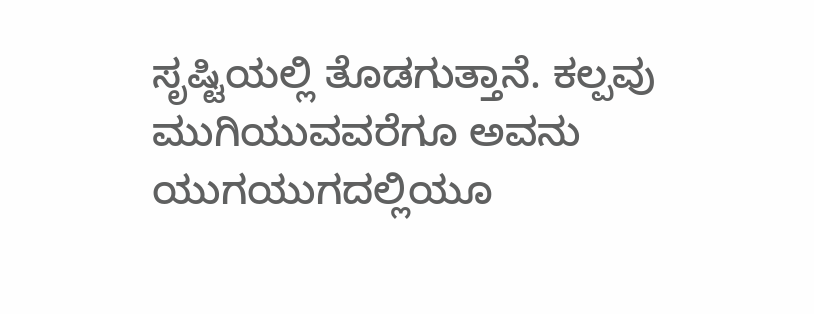ಸೃಷ್ಟಿಯಲ್ಲಿ ತೊಡಗುತ್ತಾನೆ. ಕಲ್ಪವು ಮುಗಿಯುವವರೆಗೂ ಅವನು ಯುಗಯುಗದಲ್ಲಿಯೂ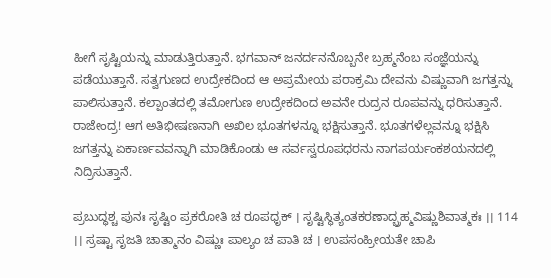ಹೀಗೆ ಸೃಷ್ಟಿಯನ್ನು ಮಾಡುತ್ತಿರುತ್ತಾನೆ. ಭಗವಾನ್ ಜನರ್ದನನೊಬ್ಬನೇ ಬ್ರಹ್ಮನೆಂಬ ಸಂಜ್ಞೆಯನ್ನು ಪಡೆಯುತ್ತಾನೆ. ಸತ್ವಗುಣದ ಉದ್ರೇಕದಿಂದ ಆ ಅಪ್ರಮೇಯ ಪರಾಕ್ರಮಿ ದೇವನು ವಿಷ್ಣುವಾಗಿ ಜಗತ್ತನ್ನು ಪಾಲಿಸುತ್ತಾನೆ. ಕಲ್ಪಾಂತದಲ್ಲಿ ತಮೋಗುಣ ಉದ್ರೇಕದಿಂದ ಅವನೇ ರುದ್ರನ ರೂಪವನ್ನು ಧರಿಸುತ್ತಾನೆ. ರಾಜೇಂದ್ರ! ಆಗ ಅತಿಭೀಷಣನಾಗಿ ಅಖಿಲ ಭೂತಗಳನ್ನೂ ಭಕ್ಷಿಸುತ್ತಾನೆ. ಭೂತಗಳೆಲ್ಲವನ್ನೂ ಭಕ್ಷಿಸಿ ಜಗತ್ತನ್ನು ಏಕಾರ್ಣವವನ್ನಾಗಿ ಮಾಡಿಕೊಂಡು ಆ ಸರ್ವಸ್ವರೂಪಧರನು ನಾಗಪರ್ಯಂಕಶಯನದಲ್ಲಿ ನಿದ್ರಿಸುತ್ತಾನೆ.

ಪ್ರಬುದ್ಧಶ್ಚ ಪುನಃ ಸೃಷ್ಟಿಂ ಪ್ರಕರೋತಿ ಚ ರೂಪಧೃಕ್ । ಸೃಷ್ಟಿಸ್ಥಿತ್ಯಂತಕರಣಾದ್ಬ್ರಹ್ಮವಿಷ್ಣುಶಿವಾತ್ಮಕಃ ।। 114 ।। ಸ್ರಷ್ಟಾ ಸೃಜತಿ ಚಾತ್ಮಾನಂ ವಿಷ್ಣುಃ ಪಾಲ್ಯಂ ಚ ಪಾತಿ ಚ । ಉಪಸಂಹ್ರೀಯತೇ ಚಾಪಿ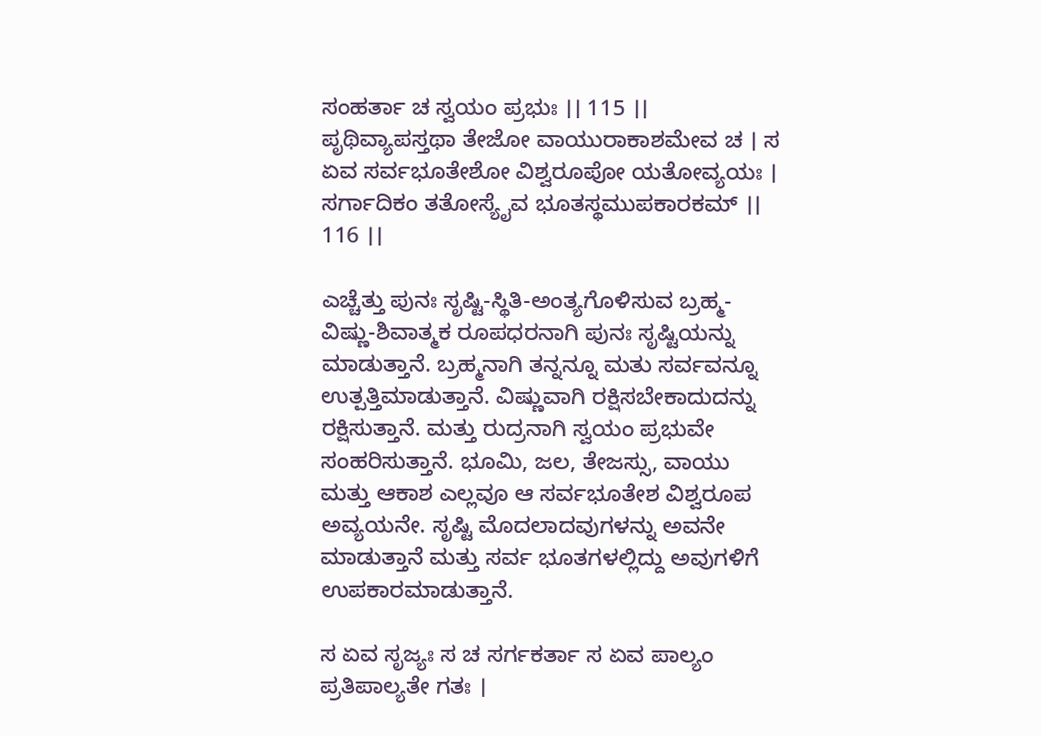ಸಂಹರ್ತಾ ಚ ಸ್ವಯಂ ಪ್ರಭುಃ ।। 115 ।। ಪೃಥಿವ್ಯಾಪಸ್ತಥಾ ತೇಜೋ ವಾಯುರಾಕಾಶಮೇವ ಚ । ಸ ಏವ ಸರ್ವಭೂತೇಶೋ ವಿಶ್ವರೂಪೋ ಯತೋವ್ಯಯಃ । ಸರ್ಗಾದಿಕಂ ತತೋಸ್ಯೈವ ಭೂತಸ್ಥಮುಪಕಾರಕಮ್ ।। 116 ।।

ಎಚ್ಚೆತ್ತು ಪುನಃ ಸೃಷ್ಟಿ-ಸ್ಥಿತಿ-ಅಂತ್ಯಗೊಳಿಸುವ ಬ್ರಹ್ಮ-ವಿಷ್ಣು-ಶಿವಾತ್ಮಕ ರೂಪಧರನಾಗಿ ಪುನಃ ಸೃಷ್ಟಿಯನ್ನು ಮಾಡುತ್ತಾನೆ. ಬ್ರಹ್ಮನಾಗಿ ತನ್ನನ್ನೂ ಮತು ಸರ್ವವನ್ನೂ ಉತ್ಪತ್ತಿಮಾಡುತ್ತಾನೆ. ವಿಷ್ಣುವಾಗಿ ರಕ್ಷಿಸಬೇಕಾದುದನ್ನು ರಕ್ಷಿಸುತ್ತಾನೆ. ಮತ್ತು ರುದ್ರನಾಗಿ ಸ್ವಯಂ ಪ್ರಭುವೇ ಸಂಹರಿಸುತ್ತಾನೆ. ಭೂಮಿ, ಜಲ, ತೇಜಸ್ಸು, ವಾಯು ಮತ್ತು ಆಕಾಶ ಎಲ್ಲವೂ ಆ ಸರ್ವಭೂತೇಶ ವಿಶ್ವರೂಪ ಅವ್ಯಯನೇ. ಸೃಷ್ಟಿ ಮೊದಲಾದವುಗಳನ್ನು ಅವನೇ ಮಾಡುತ್ತಾನೆ ಮತ್ತು ಸರ್ವ ಭೂತಗಳಲ್ಲಿದ್ದು ಅವುಗಳಿಗೆ ಉಪಕಾರಮಾಡುತ್ತಾನೆ.

ಸ ಏವ ಸೃಜ್ಯಃ ಸ ಚ ಸರ್ಗಕರ್ತಾ ಸ ಏವ ಪಾಲ್ಯಂ ಪ್ರತಿಪಾಲ್ಯತೇ ಗತಃ ।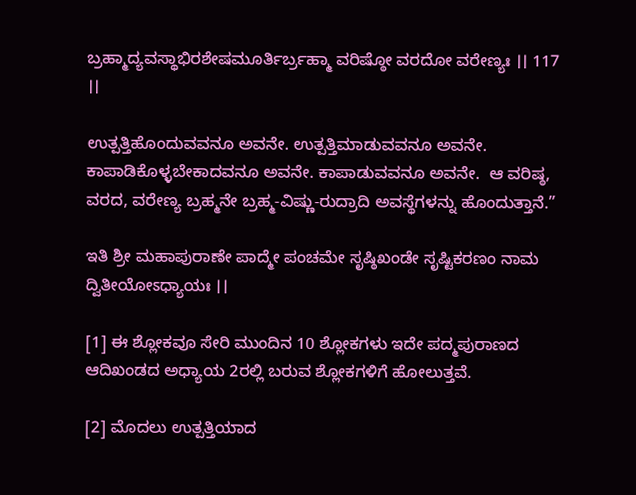ಬ್ರಹ್ಮಾದ್ಯವಸ್ಥಾಭಿರಶೇಷಮೂರ್ತಿರ್ಬ್ರಹ್ಮಾ ವರಿಷ್ಠೋ ವರದೋ ವರೇಣ್ಯಃ ।। 117 ।।

ಉತ್ಪತ್ತಿಹೊಂದುವವನೂ ಅವನೇ. ಉತ್ಪತ್ತಿಮಾಡುವವನೂ ಅವನೇ. ಕಾಪಾಡಿಕೊಳ್ಳಬೇಕಾದವನೂ ಅವನೇ. ಕಾಪಾಡುವವನೂ ಅವನೇ.  ಆ ವರಿಷ್ಠ, ವರದ, ವರೇಣ್ಯ ಬ್ರಹ್ಮನೇ ಬ್ರಹ್ಮ-ವಿಷ್ಣು-ರುದ್ರಾದಿ ಅವಸ್ಥೆಗಳನ್ನು ಹೊಂದುತ್ತಾನೆ.”

ಇತಿ ಶ್ರೀ ಮಹಾಪುರಾಣೇ ಪಾದ್ಮೇ ಪಂಚಮೇ ಸೃಷ್ಠಿಖಂಡೇ ಸೃಷ್ಟಿಕರಣಂ ನಾಮ ದ್ವಿತೀಯೋಽಧ್ಯಾಯಃ ।।

[1] ಈ ಶ್ಲೋಕವೂ ಸೇರಿ ಮುಂದಿನ 10 ಶ್ಲೋಕಗಳು ಇದೇ ಪದ್ಮಪುರಾಣದ ಆದಿಖಂಡದ ಅಧ್ಯಾಯ 2ರಲ್ಲಿ ಬರುವ ಶ್ಲೋಕಗಳಿಗೆ ಹೋಲುತ್ತವೆ.

[2] ಮೊದಲು ಉತ್ಪತ್ತಿಯಾದ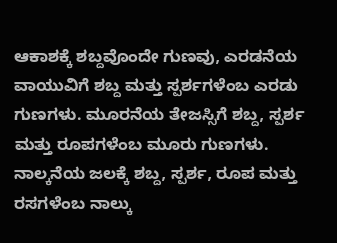ಆಕಾಶಕ್ಕೆ ಶಬ್ದವೊಂದೇ ಗುಣವು, ಎರಡನೆಯ ವಾಯುವಿಗೆ ಶಬ್ದ ಮತ್ತು ಸ್ಪರ್ಶಗಳೆಂಬ ಎರಡು ಗುಣಗಳು. ಮೂರನೆಯ ತೇಜಸ್ಸಿಗೆ ಶಬ್ದ, ಸ್ಪರ್ಶ ಮತ್ತು ರೂಪಗಳೆಂಬ ಮೂರು ಗುಣಗಳು. ನಾಲ್ಕನೆಯ ಜಲಕ್ಕೆ ಶಬ್ದ, ಸ್ಪರ್ಶ, ರೂಪ ಮತ್ತು ರಸಗಳೆಂಬ ನಾಲ್ಕು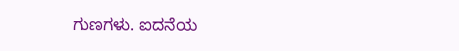ಗುಣಗಳು. ಐದನೆಯ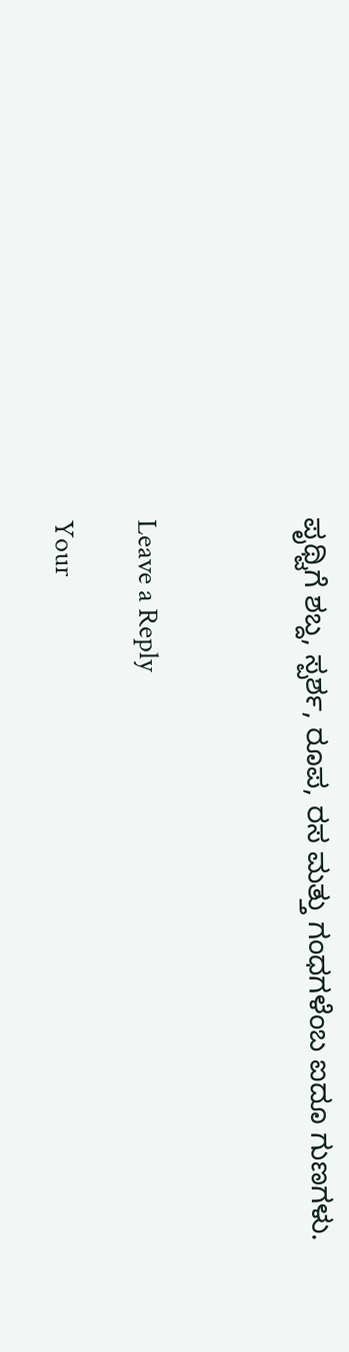ಪೃಥ್ವಿಗೆ ಶಬ್ದ, ಸ್ಪರ್ಶ, ರೂಪ, ರಸ ಮತ್ತು ಗಂಧಗಳೆಂಬ ಐದೂ ಗುಣಗಳು.



Leave a Reply

Your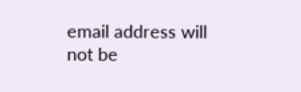email address will not be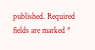published. Required fields are marked *